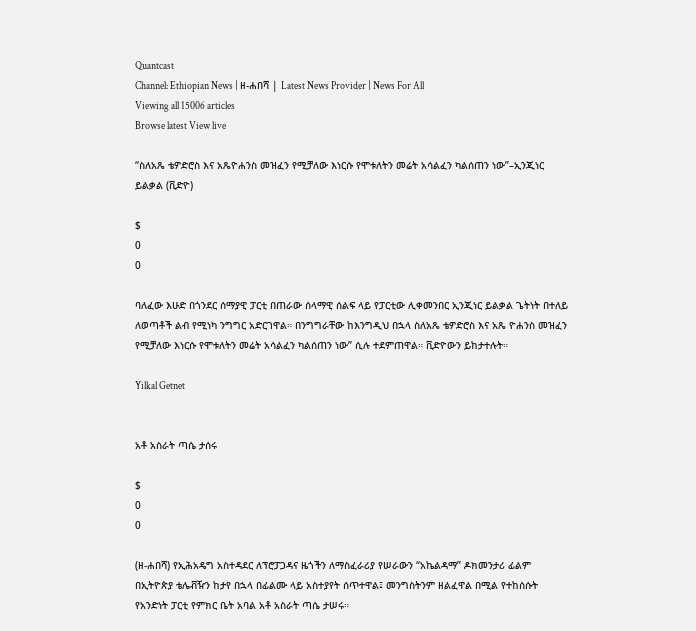Quantcast
Channel: Ethiopian News | ዘ-ሐበሻ | Latest News Provider | News For All
Viewing all 15006 articles
Browse latest View live

“ስለአጼ ቴዎድሮስ እና አጼዮሐንስ መዝፈን የሚቻለው እነርሱ የሞቱለትን መሬት አሳልፈን ካልሰጠን ነው”–ኢንጂነር ይልቃል (ቪድዮ)

$
0
0

ባለፈው እሁድ በጎንደር ሰማያዊ ፓርቲ በጠራው ሰላማዊ ሰልፍ ላይ የፓርቲው ሊቀመንበር ኢንጂነር ይልቃል ጌትነት በተለይ ለወጣቶች ልብ የሚነካ ንግግር አድርገዋል። በንግግራቸው ከእንግዲህ በኋላ ስለአጼ ቴዎድሮስ እና አጼ ዮሐንስ መዝፈን የሚቻለው እነርሱ የሞቱለትን መሬት አሳልፈን ካልሰጠን ነው” ሲሉ ተደምጠዋል። ቪድዮውን ይከታተሉት።

Yilkal Getnet


አቶ አስራት ጣሴ ታሰሩ

$
0
0

(ዘ-ሐበሻ) የኢሕአዴግ አስተዳደር ለፕሮፓጋዳና ዜጎችን ለማስፈራሪያ የሠራውን “አኬልዳማ” ዶክመንታሪ ፊልም በኢትዮጵያ ቴሌቭዥን ከታየ በኋላ በፊልሙ ላይ አስተያየት ሰጥተዋል፤ መንግስትንም ዘልፈዋል በሚል የተከሰሱት የአንድነት ፓርቲ የምክር ቤት አባል አቶ አስራት ጣሴ ታሠሩ።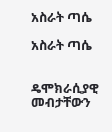አስራት ጣሴ

አስራት ጣሴ


ዴሞክራሲያዊ መብታቸውን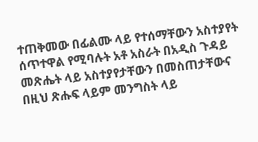ተጠቅመው በፊልሙ ላይ የተሰማቸውን አስተያየት ሰጥተዋል የሚባሉት አቶ አስራት በአዲስ ጉዳይ መጽሔት ላይ አስተያየታቸውን በመስጠታቸውና በዚህ ጽሑፍ ላይም መንግስት ላይ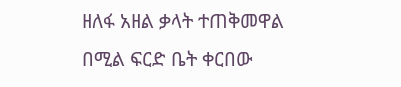ዘለፋ አዘል ቃላት ተጠቅመዋል በሚል ፍርድ ቤት ቀርበው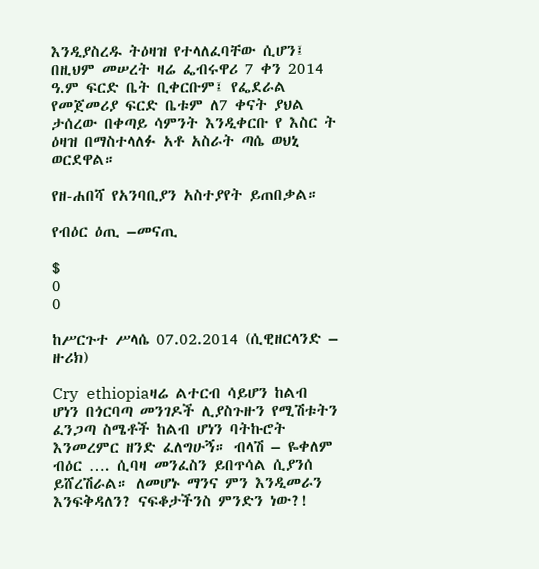እንዲያስረዱ ትዕዛዝ የተላለፈባቸው ሲሆን፤ በዚህም መሠረት ዛሬ ፌብሩዋሪ 7 ቀን 2014 ዓ.ም ፍርድ ቤት ቢቀርቡም፤ የፌደራል የመጀመሪያ ፍርድ ቤቱም ለ7 ቀናት ያህል ታሰረው በቀጣይ ሳምንት እንዲቀርቡ የ እስር ት ዕዛዝ በማስተላለፉ አቶ አስራት ጣሴ ወህኒ ወርደዋል።

የዘ-ሐበሻ የአንባቢያን አስተያየት ይጠበቃል።

የብዕር ዕጢ –መናጢ

$
0
0

ከሥርጉተ ሥላሴ 07.02.2014 (ሲዊዘርላንድ – ዙሪክ)

Cry  ethiopiaዛሬ ልተርብ ሳይሆን ከልብ ሆነን በጎርባጣ መንገዶች ሊያስጉዙን የሚሽቱትን ፈንጋጣ ስሜቶች ከልብ ሆነን ባትኩሮት እንመረምር ዘንድ ፈለግሁኝ። ብላሽ – ዬቀለም ብዕር …. ሲባዛ መንፈስን ይበጥሳል ሲያንሰ ይሸረሽራል። ለመሆኑ ማንና ምን እንዲመራን እንፍቅዳለን? ናፍቆታችንስ ምንድን ነው?!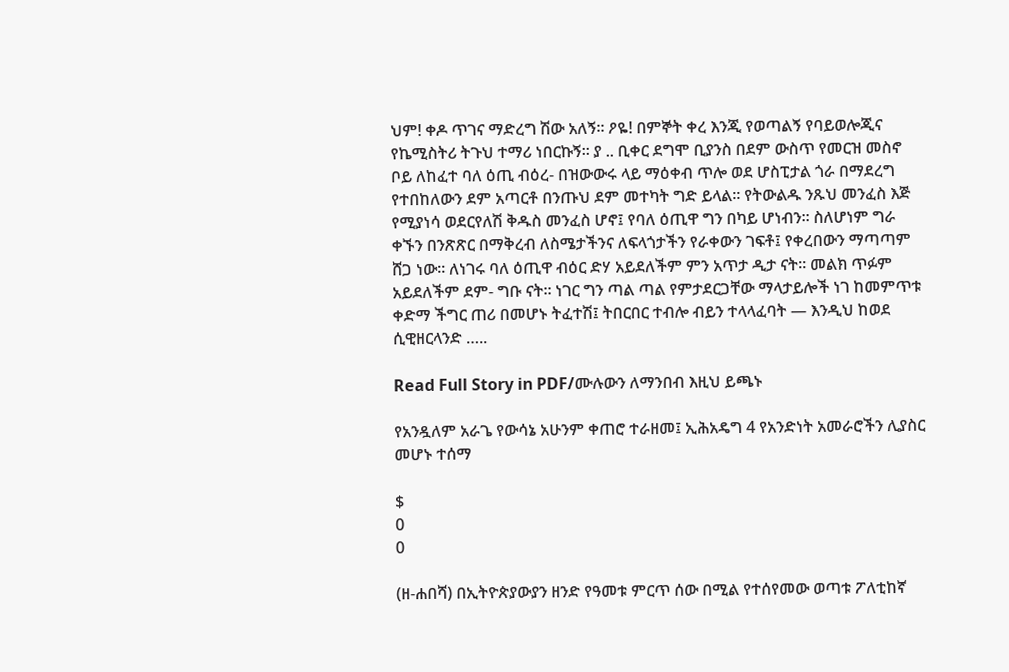ህም! ቀዶ ጥገና ማድረግ ሽው አለኝ። ዖዬ! በምኞት ቀረ እንጂ የወጣልኝ የባይወሎጂና የኬሚስትሪ ትጉህ ተማሪ ነበርኩኝ። ያ .. ቢቀር ደግሞ ቢያንስ በደም ውስጥ የመርዝ መስኖ ቦይ ለከፈተ ባለ ዕጢ ብዕረ- በዝውውሩ ላይ ማዕቀብ ጥሎ ወደ ሆስፒታል ጎራ በማደረግ የተበከለውን ደም አጣርቶ በንጡህ ደም መተካት ግድ ይላል። የትውልዱ ንጹህ መንፈስ እጅ የሚያነሳ ወደርየለሽ ቅዱስ መንፈስ ሆኖ፤ የባለ ዕጢዋ ግን በካይ ሆነብን። ስለሆነም ግራ ቀኙን በንጽጽር በማቅረብ ለስሜታችንና ለፍላጎታችን የራቀውን ገፍቶ፤ የቀረበውን ማጣጣም ሸጋ ነው። ለነገሩ ባለ ዕጢዋ ብዕር ድሃ አይደለችም ምን አጥታ ዲታ ናት። መልክ ጥፉም አይደለችም ደም- ግቡ ናት። ነገር ግን ጣል ጣል የምታደርጋቸው ማላታይሎች ነገ ከመምጥቱ ቀድማ ችግር ጠሪ በመሆኑ ትፈተሽ፤ ትበርበር ተብሎ ብይን ተላላፈባት — እንዲህ ከወደ ሲዊዘርላንድ …..

Read Full Story in PDF/ሙሉውን ለማንበብ እዚህ ይጫኑ

የአንዷለም አራጌ የውሳኔ አሁንም ቀጠሮ ተራዘመ፤ ኢሕአዴግ 4 የአንድነት አመራሮችን ሊያስር መሆኑ ተሰማ

$
0
0

(ዘ-ሐበሻ) በኢትዮጵያውያን ዘንድ የዓመቱ ምርጥ ሰው በሚል የተሰየመው ወጣቱ ፖለቲከኛ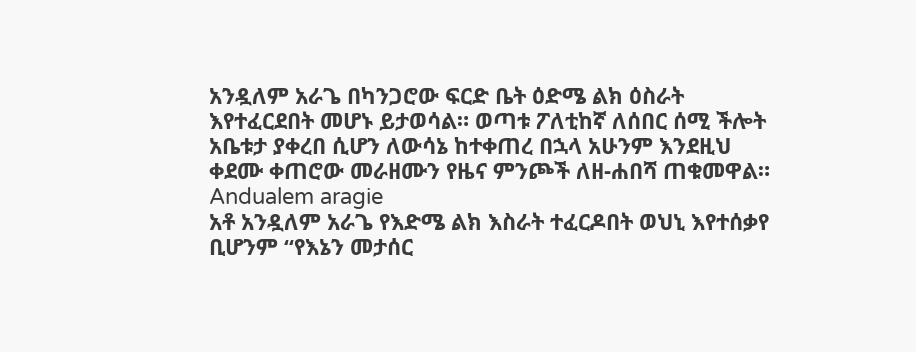አንዷለም አራጌ በካንጋሮው ፍርድ ቤት ዕድሜ ልክ ዕስራት እየተፈርደበት መሆኑ ይታወሳል። ወጣቱ ፖለቲከኛ ለሰበር ሰሚ ችሎት አቤቱታ ያቀረበ ሲሆን ለውሳኔ ከተቀጠረ በኋላ አሁንም እንደዚህ ቀደሙ ቀጠሮው መራዘሙን የዜና ምንጮች ለዘ-ሐበሻ ጠቁመዋል።
Andualem aragie
አቶ አንዷለም አራጌ የእድሜ ልክ እስራት ተፈርዶበት ወህኒ እየተሰቃየ ቢሆንም “የእኔን መታሰር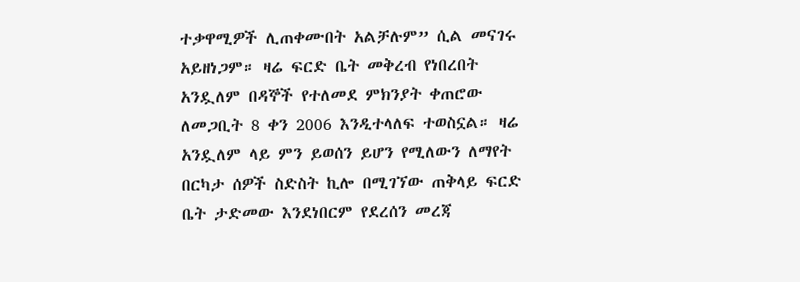ተቃዋሚዎች ሊጠቀሙበት አልቻሉም” ሲል መናገሩ አይዘነጋም። ዛሬ ፍርድ ቤት መቅረብ የነበረበት አንዷለም በዳኞች የተለመደ ምክንያት ቀጠሮው ለመጋቢት 8 ቀን 2006 እንዲተላለፍ ተወስኗል። ዛሬ አንዷለም ላይ ምን ይወሰን ይሆን የሚለውን ለማየት በርካታ ሰዎች ስድስት ኪሎ በሚገኘው ጠቅላይ ፍርድ ቤት ታድመው እንደነበርም የደረሰን መረጃ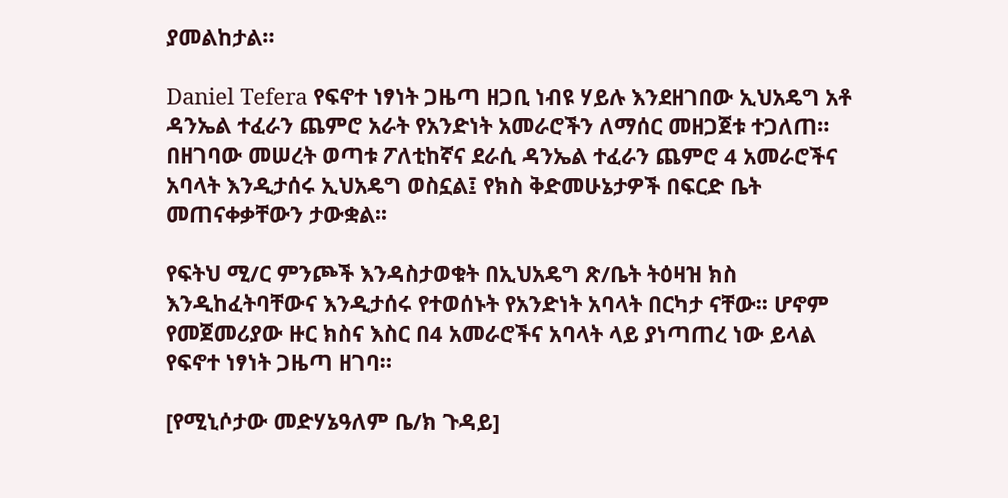ያመልከታል።

Daniel Tefera የፍኖተ ነፃነት ጋዜጣ ዘጋቢ ነብዩ ሃይሉ እንደዘገበው ኢህአዴግ አቶ ዳንኤል ተፈራን ጨምሮ አራት የአንድነት አመራሮችን ለማሰር መዘጋጀቱ ተጋለጠ። በዘገባው መሠረት ወጣቱ ፖለቲከኛና ደራሲ ዳንኤል ተፈራን ጨምሮ 4 አመራሮችና አባላት እንዲታሰሩ ኢህአዴግ ወስኗል፤ የክስ ቅድመሁኔታዎች በፍርድ ቤት መጠናቀቃቸውን ታውቋል፡፡

የፍትህ ሚ/ር ምንጮች እንዳስታወቁት በኢህአዴግ ጽ/ቤት ትዕዛዝ ክስ እንዲከፈትባቸውና እንዲታሰሩ የተወሰኑት የአንድነት አባላት በርካታ ናቸው፡፡ ሆኖም የመጀመሪያው ዙር ክስና እስር በ4 አመራሮችና አባላት ላይ ያነጣጠረ ነው ይላል የፍኖተ ነፃነት ጋዜጣ ዘገባ።

[የሚኒሶታው መድሃኔዓለም ቤ/ክ ጉዳይ]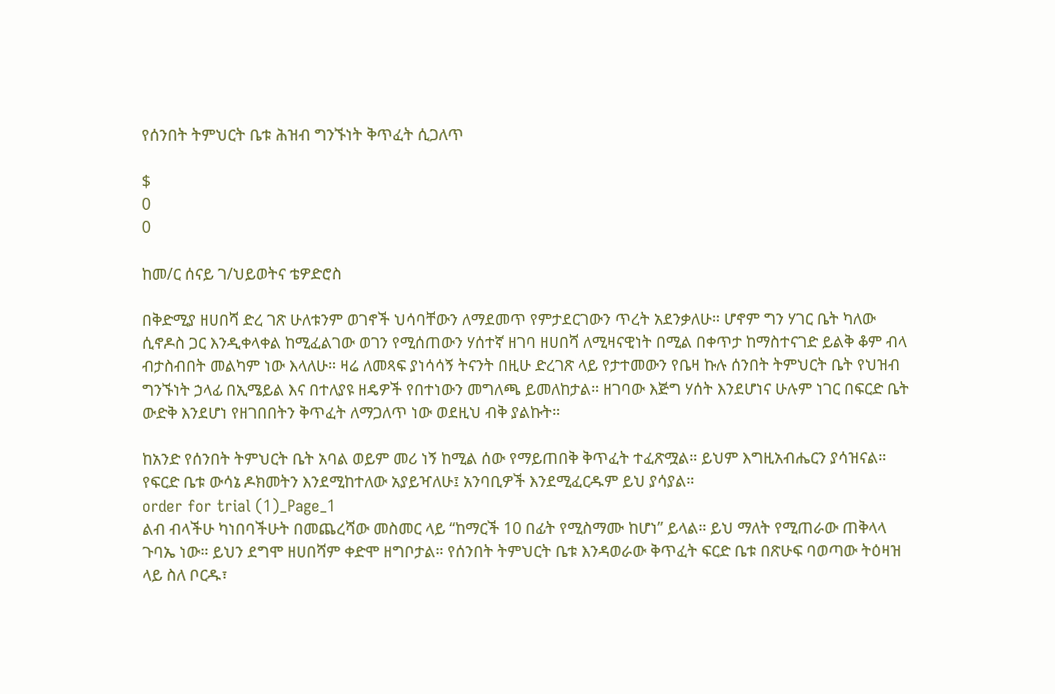የሰንበት ትምህርት ቤቱ ሕዝብ ግንኙነት ቅጥፈት ሲጋለጥ

$
0
0

ከመ/ር ሰናይ ገ/ህይወትና ቴዎድሮስ

በቅድሚያ ዘሀበሻ ድረ ገጽ ሁለቱንም ወገኖች ህሳባቸውን ለማደመጥ የምታደርገውን ጥረት አደንቃለሁ። ሆኖም ግን ሃገር ቤት ካለው ሲኖዶስ ጋር እንዲቀላቀል ከሚፈልገው ወገን የሚሰጠውን ሃሰተኛ ዘገባ ዘሀበሻ ለሚዛናዊነት በሚል በቀጥታ ከማስተናገድ ይልቅ ቆም ብላ ብታስብበት መልካም ነው እላለሁ። ዛሬ ለመጻፍ ያነሳሳኝ ትናንት በዚሁ ድረገጽ ላይ የታተመውን የቤዛ ኩሉ ሰንበት ትምህርት ቤት የህዝብ ግንኙነት ኃላፊ በኢሜይል እና በተለያዩ ዘዴዎች የበተነውን መግለጫ ይመለከታል። ዘገባው እጅግ ሃሰት እንደሆነና ሁሉም ነገር በፍርድ ቤት ውድቅ እንደሆነ የዘገበበትን ቅጥፈት ለማጋለጥ ነው ወደዚህ ብቅ ያልኩት።

ከአንድ የሰንበት ትምህርት ቤት አባል ወይም መሪ ነኝ ከሚል ሰው የማይጠበቅ ቅጥፈት ተፈጽሟል። ይህም እግዚአብሔርን ያሳዝናል። የፍርድ ቤቱ ውሳኔ ዶክመትን እንደሚከተለው አያይዣለሁ፤ አንባቢዎች እንደሚፈርዱም ይህ ያሳያል።
order for trial (1)_Page_1
ልብ ብላችሁ ካነበባችሁት በመጨረሻው መስመር ላይ “ከማርች 10 በፊት የሚስማሙ ከሆነ” ይላል። ይህ ማለት የሚጠራው ጠቅላላ ጉባኤ ነው። ይህን ደግሞ ዘሀበሻም ቀድሞ ዘግቦታል። የሰንበት ትምህርት ቤቱ እንዳወራው ቅጥፈት ፍርድ ቤቱ በጽሁፍ ባወጣው ትዕዛዝ ላይ ስለ ቦርዱ፣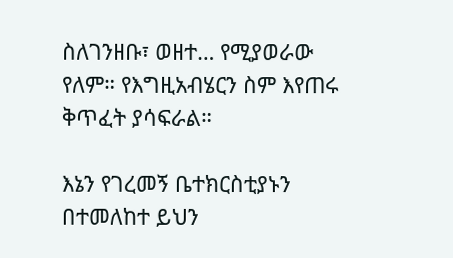ስለገንዘቡ፣ ወዘተ… የሚያወራው የለም። የእግዚአብሄርን ስም እየጠሩ ቅጥፈት ያሳፍራል።

እኔን የገረመኝ ቤተክርስቲያኑን በተመለከተ ይህን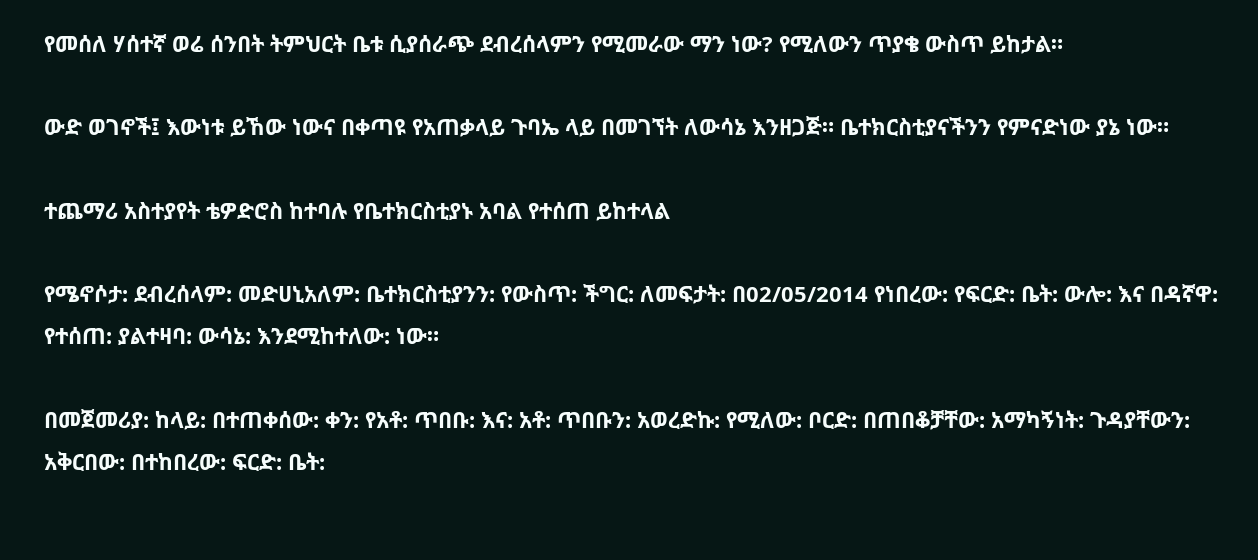የመሰለ ሃሰተኛ ወሬ ሰንበት ትምህርት ቤቱ ሲያሰራጭ ደብረሰላምን የሚመራው ማን ነው? የሚለውን ጥያቄ ውስጥ ይከታል።

ውድ ወገኖች፤ እውነቱ ይኸው ነውና በቀጣዩ የአጠቃላይ ጉባኤ ላይ በመገኘት ለውሳኔ እንዘጋጅ። ቤተክርስቲያናችንን የምናድነው ያኔ ነው።

ተጨማሪ አስተያየት ቴዎድሮስ ከተባሉ የቤተክርስቲያኑ አባል የተሰጠ ይከተላል

የሜኖሶታ: ደብረሰላም: መድሀኒአለም: ቤተክርስቲያንን: የውስጥ: ችግር: ለመፍታት: በ02/05/2014 የነበረው: የፍርድ: ቤት: ውሎ: እና በዳኛዋ: የተሰጠ: ያልተዛባ: ውሳኔ: እንደሚከተለው: ነው።

በመጀመሪያ: ከላይ: በተጠቀሰው: ቀን: የአቶ: ጥበቡ: እና: አቶ: ጥበቡን: አወረድኩ: የሚለው: ቦርድ: በጠበቆቻቸው: አማካኝነት: ጉዳያቸውን: አቅርበው: በተከበረው: ፍርድ: ቤት: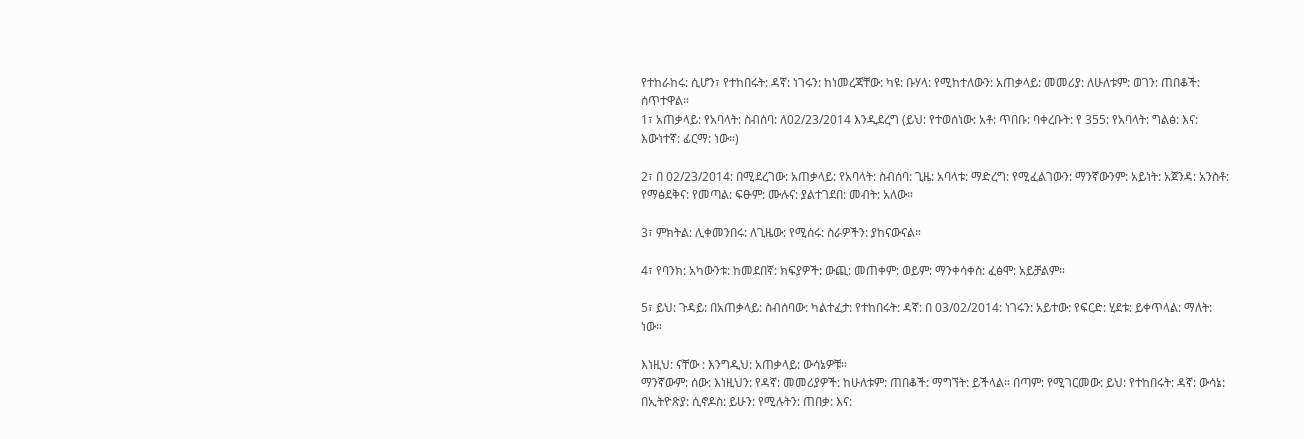የተከራከሩ: ሲሆን፣ የተከበሩት: ዳኛ: ነገሩን: ከነመረጃቸው: ካዩ: ቡሃላ: የሚከተለውን: አጠቃላይ: መመሪያ: ለሁለቱም: ወገን: ጠበቆች: ሰጥተዋል።
1፣ አጠቃላይ: የአባላት: ስብሰባ: ለ02/23/2014 እንዲደረግ (ይህ: የተወሰነው: አቶ: ጥበቡ: ባቀረቡት: የ 355: የአባላት: ግልፅ: እና: እውነተኛ: ፊርማ: ነው።)

2፣ በ 02/23/2014: በሚደረገው: አጠቃላይ: የአባላት: ስብሰባ: ጊዜ: አባላቱ: ማድረግ: የሚፈልገውን: ማንኛውንም: አይነት: አጀንዳ: አንስቶ: የማፅደቅና: የመጣል: ፍፁም: ሙሉና: ያልተገደበ: መብት: አለው።

3፣ ምክትል: ሊቀመንበሩ: ለጊዜው: የሚሰሩ: ስራዎችን: ያከናውናል።

4፣ የባንክ: አካውንቱ: ከመደበኛ: ክፍያዎች: ውጪ: መጠቀም: ወይም: ማንቀሳቀስ: ፈፅሞ: አይቻልም።

5፣ ይህ: ጉዳይ: በአጠቃላይ: ስብሰባው: ካልተፈታ: የተከበሩት: ዳኛ: በ 03/02/2014: ነገሩን: አይተው: የፍርድ: ሂደቱ: ይቀጥላል: ማለት: ነው።

እነዚህ: ናቸው : እንግዲህ: አጠቃላይ: ውሳኔዎቹ።
ማንኛውም: ሰው: እነዚህን: የዳኛ: መመሪያዎች: ከሁለቱም: ጠበቆች: ማግኘት: ይችላል። በጣም: የሚገርመው: ይህ: የተከበሩት: ዳኛ: ውሳኔ: በኢትዮጽያ: ሲኖዶስ: ይሁን: የሚሉትን: ጠበቃ: እና: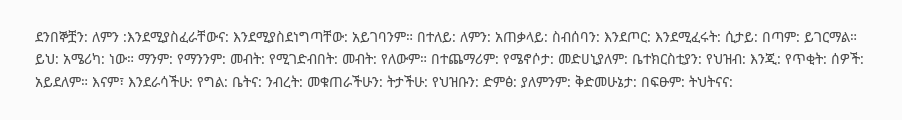ደንበኞቿን: ለምን :እንደሚያስፈራቸውና: እንደሚያስደነግጣቸው: አይገባንም። በተለይ: ለምን: አጠቃላይ: ስብሰባን: እንደጦር: እንደሚፈሩት: ሲታይ: በጣም: ይገርማል።
ይህ: አሜሪካ: ነው። ማንም: የማንንም: መብት: የሚገድብበት: መብት: የለውም። በተጨማሪም: የሜኖሶታ: መድሀኒያለም: ቤተክርስቲያን: የህዝብ: እንጂ: የጥቂት: ሰዎች: አይደለም። እናም፣ እንደራሳችሁ: የግል: ቤትና: ንብረት: መቁጠራችሁን: ትታችሁ: የህዝቡን: ድምፅ: ያለምንም: ቅድመሁኔታ: በፍፁም: ትህትናና: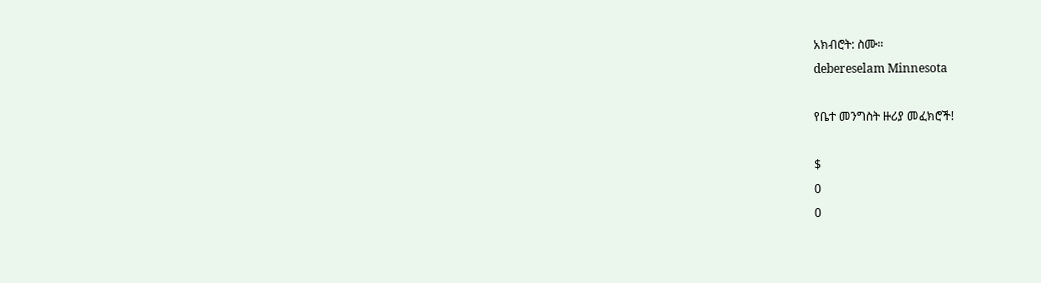አክብሮት: ስሙ።
debereselam Minnesota

የቤተ መንግስት ዙሪያ መፈክሮች!

$
0
0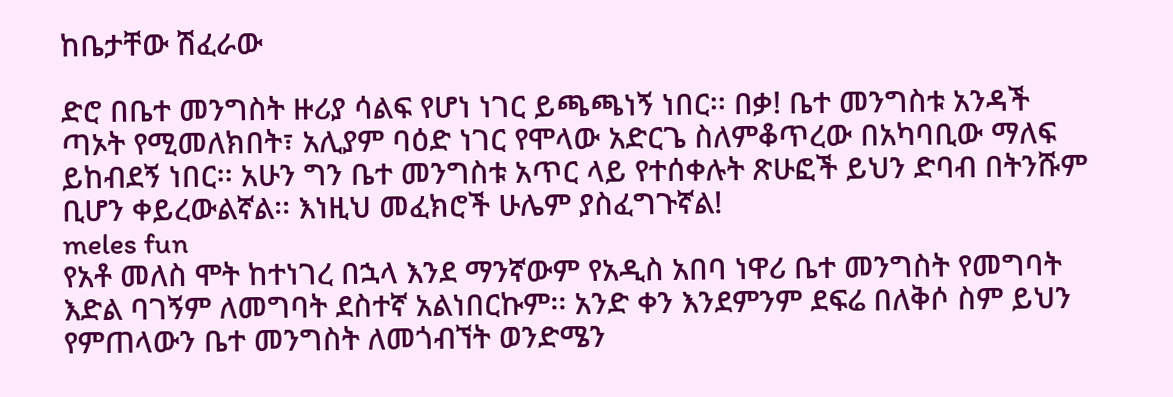ከቤታቸው ሽፈራው

ድሮ በቤተ መንግስት ዙሪያ ሳልፍ የሆነ ነገር ይጫጫነኝ ነበር፡፡ በቃ! ቤተ መንግስቱ አንዳች ጣኦት የሚመለክበት፣ አሊያም ባዕድ ነገር የሞላው አድርጌ ስለምቆጥረው በአካባቢው ማለፍ ይከብደኝ ነበር፡፡ አሁን ግን ቤተ መንግስቱ አጥር ላይ የተሰቀሉት ጽሁፎች ይህን ድባብ በትንሹም ቢሆን ቀይረውልኛል፡፡ እነዚህ መፈክሮች ሁሌም ያስፈግጉኛል!
meles fun
የአቶ መለስ ሞት ከተነገረ በኋላ እንደ ማንኛውም የአዲስ አበባ ነዋሪ ቤተ መንግስት የመግባት እድል ባገኝም ለመግባት ደስተኛ አልነበርኩም፡፡ አንድ ቀን እንደምንም ደፍሬ በለቅሶ ስም ይህን የምጠላውን ቤተ መንግስት ለመጎብኘት ወንድሜን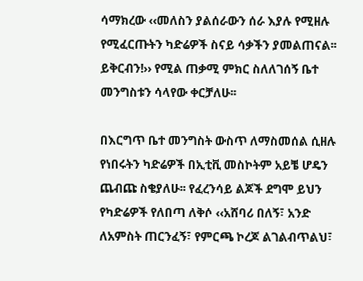ሳማክረው ‹‹መለስን ያልሰራውን ሰራ እያሉ የሚዘሉ የሚፈርጡትን ካድሬዎች ስናይ ሳቃችን ያመልጠናል፡፡ ይቅርብን!›› የሚል ጠቃሚ ምክር ስለለገሰኝ ቤተ መንግስቱን ሳላየው ቀርቻለሁ፡፡

በእርግጥ ቤተ መንግስት ውስጥ ለማስመሰል ሲዘሉ የነበሩትን ካድሬዎች በኢቲቪ መስኮትም አይቼ ሆዴን ጨብጩ ስቄያለሁ፡፡ የፈረንሳይ ልጆች ደግሞ ይህን የካድሬዎች የለበጣ ለቅሶ ‹‹አሸባሪ በለኝ፣ አንድ ለአምስት ጠርንፈኝ፣ የምርጫ ኮረጆ ልገልብጥልህ፣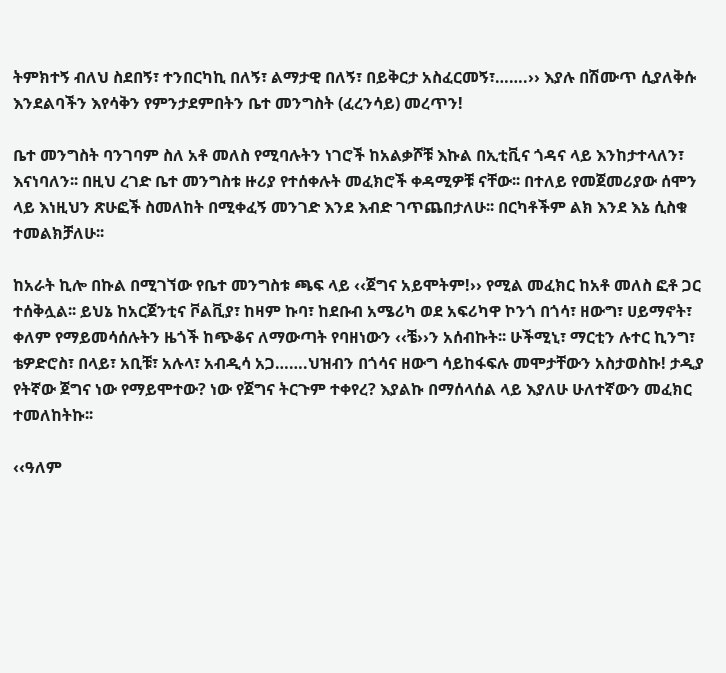ትምክተኝ ብለህ ስደበኝ፣ ተንበርካኪ በለኝ፣ ልማታዊ በለኝ፣ በይቅርታ አስፈርመኝ፣…….›› እያሉ በሽሙጥ ሲያለቅሱ እንደልባችን እየሳቅን የምንታደምበትን ቤተ መንግስት (ፈረንሳይ) መረጥን!

ቤተ መንግስት ባንገባም ስለ አቶ መለስ የሚባሉትን ነገሮች ከአልቃሾቹ እኩል በኢቲቪና ጎዳና ላይ እንከታተላለን፣ እናነባለን፡፡ በዚህ ረገድ ቤተ መንግስቱ ዙሪያ የተሰቀሉት መፈክሮች ቀዳሚዎቹ ናቸው፡፡ በተለይ የመጀመሪያው ሰሞን ላይ እነዚህን ጽሁፎች ስመለከት በሚቀፈኝ መንገድ እንደ እብድ ገጥጨበታለሁ፡፡ በርካቶችም ልክ እንደ እኔ ሲስቁ ተመልክቻለሁ፡፡

ከአራት ኪሎ በኩል በሚገኘው የቤተ መንግስቱ ጫፍ ላይ ‹‹ጀግና አይሞትም!›› የሚል መፈክር ከአቶ መለስ ፎቶ ጋር ተሰቅሏል፡፡ ይህኔ ከአርጀንቲና ቮልቪያ፣ ከዛም ኩባ፣ ከደቡብ አሜሪካ ወደ አፍሪካዋ ኮንጎ በጎሳ፣ ዘውግ፣ ሀይማኖት፣ ቀለም የማይመሳሰሉትን ዜጎች ከጭቆና ለማውጣት የባዘነውን ‹‹ቼ››ን አሰብኩት፡፡ ሁችሚኒ፣ ማርቲን ሉተር ኪንግ፣ ቴዎድሮስ፣ በላይ፣ አቢቹ፣ አሉላ፣ አብዲሳ አጋ…….ህዝብን በጎሳና ዘውግ ሳይከፋፍሉ መሞታቸውን አስታወስኩ! ታዲያ የትኛው ጀግና ነው የማይሞተው? ነው የጀግና ትርጉም ተቀየረ? እያልኩ በማሰላሰል ላይ እያለሁ ሁለተኛውን መፈክር ተመለከትኩ፡፡

‹‹ዓለም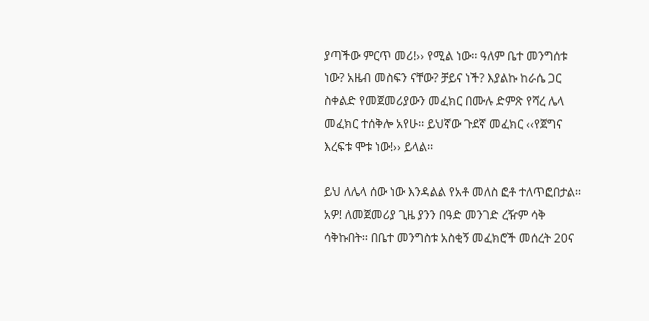ያጣችው ምርጥ መሪ!›› የሚል ነው፡፡ ዓለም ቤተ መንግሰቱ ነው? አዜብ መስፍን ናቸው? ቻይና ነች? እያልኩ ከራሴ ጋር ስቀልድ የመጀመሪያውን መፈክር በሙሉ ድምጽ የሻረ ሌላ መፈክር ተሰቅሎ አየሁ፡፡ ይህኛው ጉደኛ መፈክር ‹‹የጀግና እረፍቱ ሞቱ ነው!›› ይላል፡፡

ይህ ለሌላ ሰው ነው እንዳልል የአቶ መለስ ፎቶ ተለጥፎበታል፡፡ አዎ! ለመጀመሪያ ጊዜ ያንን በዓድ መንገድ ረዥም ሳቅ ሳቅኩበት፡፡ በቤተ መንግስቱ አስቂኝ መፈክሮች መሰረት 20ና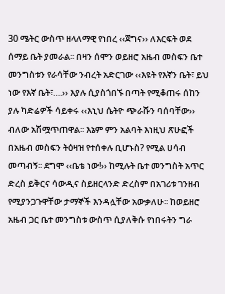30 ሜትር ውስጥ ዘላለማዊ የነበረ ‹‹ጀግና›› ለእርፍት ወደ ሰማይ ቤት ያመራል፡፡ በዛን ሰሞን ወይዘሮ አዜብ መስፍን ቤተ መንግስቱን የራሳቸው ንብረት አድርገው ‹‹እዩት የእኛን ቤት፣ ይህ ነው የእኛ ቤት፣….›› እያሉ ሲያስጎበኙ በጣት የሚቆጠሩ ሰከን ያሉ ካድሬዎች ሳይቀሩ ‹‹እኒህ ሴትዮ ጭራሹን ባሰባቸው›› ብለው አሽሟጥጠዋል፡፡ እኔም ምን አልባት እነዚህ ጽሁፎች በአዜብ መስፍን ትዕዛዝ የተሰቀሉ ቢሆኑስ? የሚል ሀሳብ መጣብኝ፡፡ ደግሞ ‹‹ቤቴ ነው!›› ከሚሉት ቤተ መንግስት አጥር ድረስ ይቅርና ሳውዲና ስይዘርላንድ ድረስም በአገሪቱ ገንዘብ የሚያንጋጉዋቸው ታማኞች እንዳሏቸው አውቃለሁ፡፡ ከወይዘሮ አዜብ ጋር ቤተ መንግስቱ ውስጥ ሲያለቅሱ የነበሩትን ግራ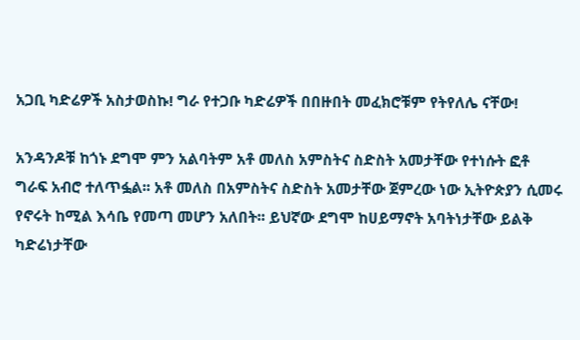አጋቢ ካድሬዎች አስታወስኩ! ግራ የተጋቡ ካድሬዎች በበዙበት መፈክሮቹም የትየለሌ ናቸው!

አንዳንዶቹ ከጎኑ ደግሞ ምን አልባትም አቶ መለስ አምስትና ስድስት አመታቸው የተነሱት ፎቶ ግራፍ አብሮ ተለጥፏል፡፡ አቶ መለስ በአምስትና ስድስት አመታቸው ጀምረው ነው ኢትዮጵያን ሲመሩ የኖሩት ከሚል እሳቤ የመጣ መሆን አለበት፡፡ ይህኛው ደግሞ ከሀይማኖት አባትነታቸው ይልቅ ካድሬነታቸው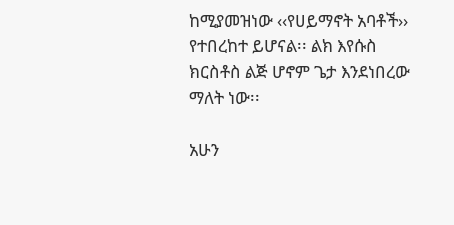ከሚያመዝነው ‹‹የሀይማኖት አባቶች›› የተበረከተ ይሆናል፡፡ ልክ እየሱስ ክርስቶስ ልጅ ሆኖም ጌታ እንደነበረው ማለት ነው፡፡

አሁን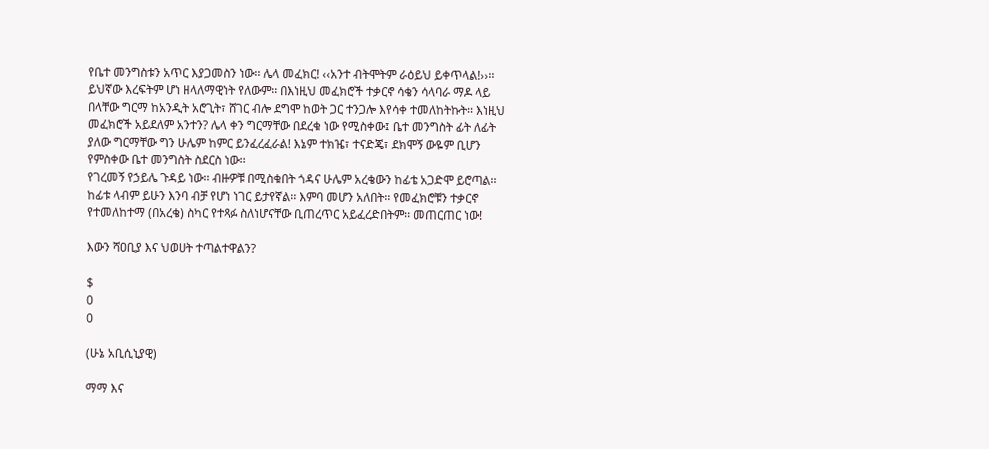የቤተ መንግስቱን አጥር እያጋመስን ነው፡፡ ሌላ መፈክር! ‹‹አንተ ብትሞትም ራዕይህ ይቀጥላል!››፡፡ ይህኛው እረፍትም ሆነ ዘላለማዊነት የለውም፡፡ በእነዚህ መፈክሮች ተቃርኖ ሳቄን ሳላባራ ማዶ ላይ በላቸው ግርማ ከአንዲት አሮጊት፣ ሸገር ብሎ ደግሞ ከወት ጋር ተንጋሎ እየሳቀ ተመለከትኩት፡፡ እነዚህ መፈክሮች አይደለም አንተን? ሌላ ቀን ግርማቸው በደረቁ ነው የሚስቀው፤ ቤተ መንግስት ፊት ለፊት ያለው ግርማቸው ግን ሁሌም ከምር ይንፈረፈራል! እኔም ተክዤ፣ ተናድጄ፣ ደክሞኝ ውዬም ቢሆን የምስቀው ቤተ መንግስት ስደርስ ነው፡፡
የገረመኝ የኃይሌ ጉዳይ ነው፡፡ ብዙዎቹ በሚስቁበት ጎዳና ሁሌም አረቄውን ከፊቴ አጋድሞ ይሮጣል፡፡ ከፊቱ ላብም ይሁን እንባ ብቻ የሆነ ነገር ይታየኛል፡፡ እምባ መሆን አለበት፡፡ የመፈክሮቹን ተቃርኖ የተመለከተማ (በአረቄ) ስካር የተጻፉ ስለነሆናቸው ቢጠረጥር አይፈረድበትም፡፡ መጠርጠር ነው!

እውን ሻዐቢያ እና ህወሀት ተጣልተዋልን?

$
0
0

(ሁኔ አቢሲኒያዊ)

ማማ እና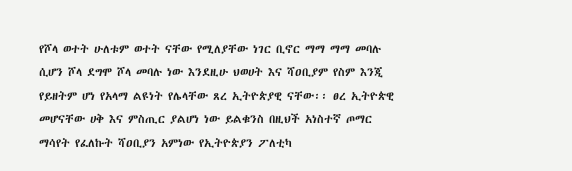የሾላ ወተት ሁለቱም ወተት ናቸው የሚለያቸው ነገር ቢኖር ማማ ማማ መባሉ ሲሆን ሾላ ደግሞ ሾላ መባሉ ነው እንደዚሁ ህወሀት እና ሻዐቢያም የስም እንጂ የይዘትም ሆነ የአላማ ልዩነት የሌላቸው ጸረ ኢትዮጵያዊ ናቸው፡፡ ፀረ ኢትዮጵዊ መሆናቸው ሀቅ እና ምስጢር ያልሆነ ነው ይልቁንስ በዚህች አነስተኛ ጦማር ማሳየት የፈለኩት ሻዐቢያን አምነው የኢትዮጵያን ፖለቲካ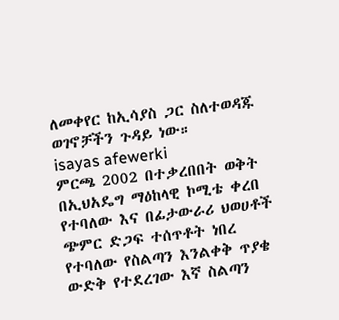ለመቀየር ከኢሳያስ ጋር ስለተወዳጁ ወገኖቻችን ጉዳይ ነው።
isayas afewerki
ምርጫ 2002 በተቃረበበት ወቅት በኢህአዴግ ማዕከላዊ ኮሚቴ ቀረበ የተባለው እና በፊታውራሪ ህወሀቶች ጭምር ድጋፍ ተሰጥቶት ነበረ የተባለው የስልጣን እንልቀቅ ጥያቄ ውድቅ የተደረገው እኛ ስልጣን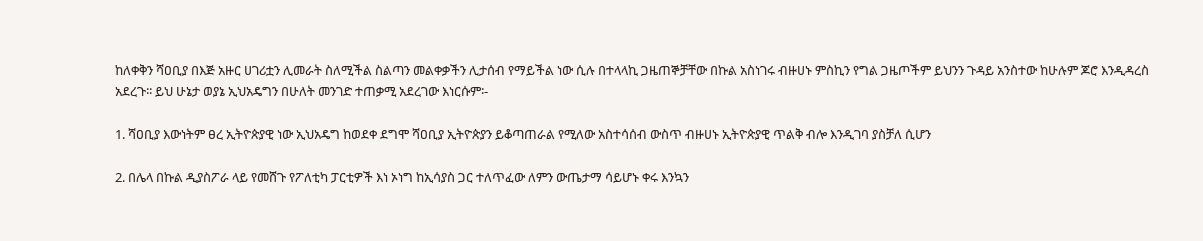ከለቀቅን ሻዐቢያ በእጅ አዙር ሀገሪቷን ሊመራት ስለሚችል ስልጣን መልቀቃችን ሊታሰብ የማይችል ነው ሲሉ በተላላኪ ጋዜጠኞቻቸው በኩል አስነገሩ ብዙሀኑ ምስኪን የግል ጋዜጦችም ይህንን ጉዳይ አንስተው ከሁሉም ጆሮ እንዲዳረስ አደረጉ፡፡ ይህ ሁኔታ ወያኔ ኢህአዴግን በሁለት መንገድ ተጠቃሚ አደረገው እነርሱም፡-

1. ሻዐቢያ እውነትም ፀረ ኢትዮጵያዊ ነው ኢህአዴግ ከወደቀ ደግሞ ሻዐቢያ ኢትዮጵያን ይቆጣጠራል የሚለው አስተሳሰብ ውስጥ ብዙሀኑ ኢትዮጵያዊ ጥልቅ ብሎ እንዲገባ ያስቻለ ሲሆን

2. በሌላ በኩል ዲያስፖራ ላይ የመሸጉ የፖለቲካ ፓርቲዎች እነ ኦነግ ከኢሳያስ ጋር ተለጥፈው ለምን ውጤታማ ሳይሆኑ ቀሩ እንኳን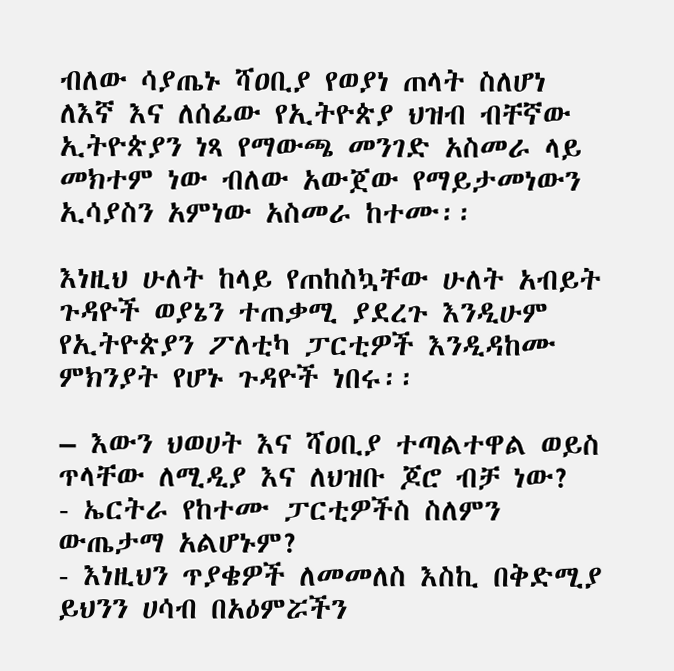ብለው ሳያጤኑ ሻዐቢያ የወያነ ጠላት ስለሆነ ለእኛ እና ለሰፊው የኢትዮጵያ ህዝብ ብቸኛው ኢትዮጵያን ነጻ የማውጫ መንገድ አስመራ ላይ መክተም ነው ብለው አውጀው የማይታመነውን ኢሳያስን አምነው አስመራ ከተሙ፡፡

እነዚህ ሁለት ከላይ የጠከስኳቸው ሁለት አብይት ጉዳዮች ወያኔን ተጠቃሚ ያደረጉ እንዲሁም የኢትዮጵያን ፖለቲካ ፓርቲዎች እንዲዳከሙ ምክንያት የሆኑ ጉዳዮች ነበሩ፡፡

– እውን ህወሀት እና ሻዐቢያ ተጣልተዋል ወይስ ጥላቸው ለሚዲያ እና ለህዝቡ ጆሮ ብቻ ነው?
- ኤርትራ የከተሙ ፓርቲዎችስ ስለምን ውጤታማ አልሆኑም?
- እነዚህን ጥያቄዎች ለመመለስ እስኪ በቅድሚያ ይህንን ሀሳብ በአዕምሯችን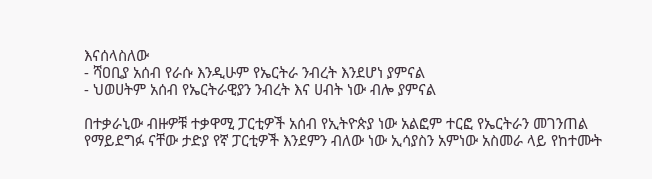እናሰላስለው
- ሻዐቢያ አሰብ የራሱ እንዲሁም የኤርትራ ንብረት እንደሆነ ያምናል
- ህወሀትም አሰብ የኤርትራዊያን ንብረት እና ሀብት ነው ብሎ ያምናል

በተቃራኒው ብዙዎቹ ተቃዋሚ ፓርቲዎች አሰብ የኢትዮጵያ ነው አልፎም ተርፎ የኤርትራን መገንጠል የማይደግፉ ናቸው ታድያ የኛ ፓርቲዎች እንደምን ብለው ነው ኢሳያስን አምነው አስመራ ላይ የከተሙት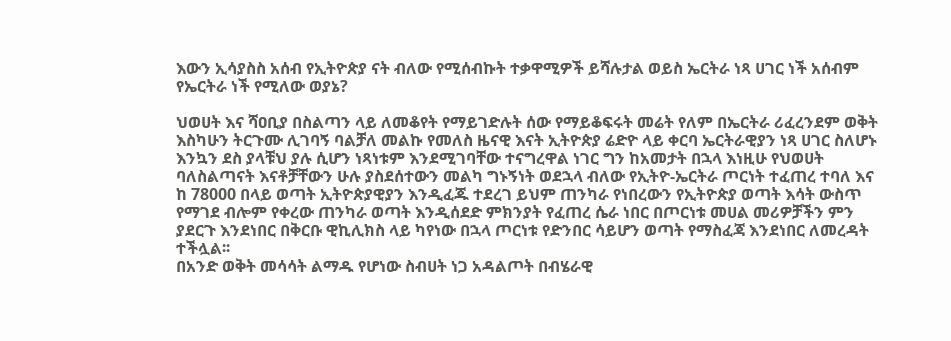እውን ኢሳያስስ አሰብ የኢትዮጵያ ናት ብለው የሚሰብኩት ተቃዋሚዎች ይሻሉታል ወይስ ኤርትራ ነጻ ሀገር ነች አሰብም የኤርትራ ነች የሚለው ወያኔ?

ህወሀት እና ሻዐቢያ በስልጣን ላይ ለመቆየት የማይገድሉት ሰው የማይቆፍሩት መሬት የለም በኤርትራ ሪፈረንደም ወቅት እስካሁን ትርጉሙ ሊገባኝ ባልቻለ መልኩ የመለስ ዜናዊ እናት ኢትዮጵያ ሬድዮ ላይ ቀርባ ኤርትራዊያን ነጻ ሀገር ስለሆኑ እንኳን ደስ ያላቹህ ያሉ ሲሆን ነጻነቱም እንደሚገባቸው ተናግረዋል ነገር ግን ከአመታት በኋላ እነዚሁ የህወሀት ባለስልጣናት እናቶቻቸውን ሁሉ ያስደሰተውን መልካ ግኑኝነት ወደኋላ ብለው የኢትዮ-ኤርትራ ጦርነት ተፈጠረ ተባለ እና ከ 78000 በላይ ወጣት ኢትዮጵያዊያን እንዲፈጁ ተደረገ ይህም ጠንካራ የነበረውን የኢትዮጵያ ወጣት እሳት ውስጥ የማገደ ብሎም የቀረው ጠንካራ ወጣት እንዲሰደድ ምክንያት የፈጠረ ሴራ ነበር በጦርነቱ መሀል መሪዎቻችን ምን ያደርጉ እንደነበር በቅርቡ ዊኪሊክስ ላይ ካየነው በኋላ ጦርነቱ የድንበር ሳይሆን ወጣት የማስፈጃ እንደነበር ለመረዳት ተችሏል፡፡
በአንድ ወቅት መሳሳት ልማዱ የሆነው ስብሀት ነጋ አዳልጦት በብሄራዊ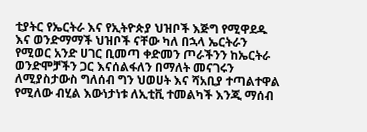ቲያትር የኤርትራ እና የኢትዮጵያ ህዝቦች እጅግ የሚዋደዱ እና ወንድማማች ህዝቦች ናቸው ካለ በኋላ ኤርትራን የሚወር አንድ ሀገር ቢመጣ ቀድመን ጦራችንን ከኤርትራ ወንድሞቻችን ጋር እናሰልፋለን በማለት መናገሩን ለሚያስታውስ ግለሰብ ግን ህወሀት እና ሻአቢያ ተጣልተዋል የሚለው ብሂል እውነታነቱ ለኢቲቪ ተመልካች እንጂ ማሰብ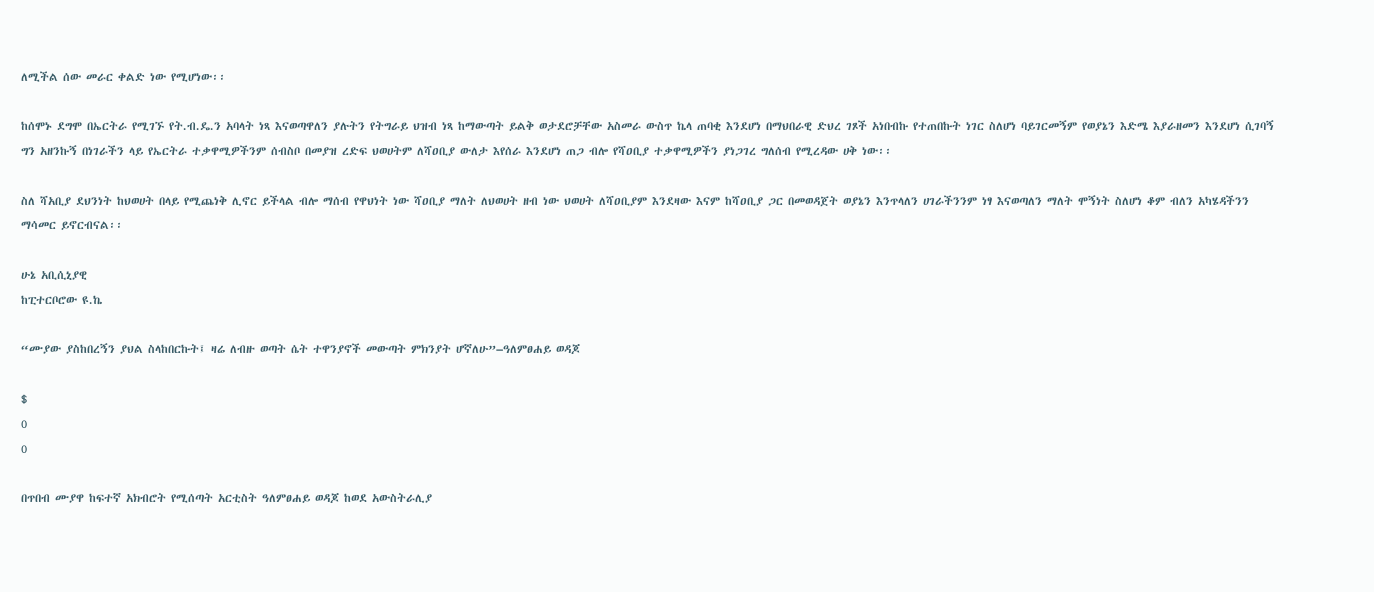ለሚችል ሰው መራር ቀልድ ነው የሚሆነው፡፡

ከሰሞኑ ደግሞ በኤርትራ የሚገኙ የት.ብ.ዴ.ን አባላት ነጻ እናወጣዋለን ያሉትን የትግራይ ህዝብ ነጻ ከማውጣት ይልቅ ወታደሮቻቸው አስመራ ውስጥ ኬላ ጠባቂ እንደሆነ በማህበራዊ ድህረ ገጾች አነበብኩ የተጠበኩት ነገር ስለሆነ ባይገርመኝም የወያኔን እድሜ እያራዘመን እንደሆነ ሲገባኝ ግን አዘንኩኝ በነገራችን ላይ የኤርትራ ተቃዋሚዎችንም ሰብስቦ በመያዝ ረድፍ ህወሀትም ለሻዐቢያ ውለታ እየሰራ እንደሆነ ጠጋ ብሎ የሻዐቢያ ተቃዋሚዎችን ያነጋገረ ግለሰብ የሚረዳው ሀቅ ነው፡፡

ስለ ሻአቢያ ደህንነት ከህወሀት በላይ የሚጨነቅ ሊኖር ይችላል ብሎ ማሰብ የዋህነት ነው ሻዐቢያ ማለት ለህወሀት ዘብ ነው ህወሀት ለሻዐቢያም እንደዛው እናም ከሻዐቢያ ጋር በመወዳጀት ወያኔን እንጥላለን ሀገራችንንም ነፃ እናወጣለን ማለት ሞኝነት ስለሆነ ቆም ብለን አካሄዳችንን ማሳመር ይኖርብናል፡፡

ሁኔ አቢሲኒያዊ
ከፒተርቦሮው ዩ.ኬ

“ሙያው ያስከበረኝን ያህል ስላከበርኩት፤ ዛሬ ለብዙ ወጣት ሴት ተዋንያኖች መውጣት ምክንያት ሆኛለሁ”–ዓለምፀሐይ ወዳጆ

$
0
0

በጥበብ ሙያዋ ከፍተኛ አክብሮት የሚሰጣት አርቲስት ዓለምፀሐይ ወዳጆ ከወደ አውስትራሊያ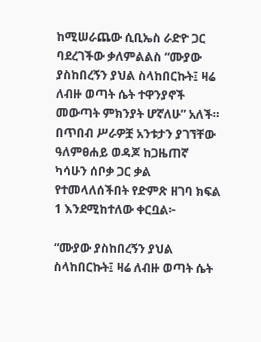ከሚሠራጨው ሲቢኤስ ራድዮ ጋር ባደረገችው ቃለምልልስ “ሙያው ያስከበረኝን ያህል ስላከበርኩት፤ ዛሬ ለብዙ ወጣት ሴት ተዋንያኖች መውጣት ምክንያት ሆኛለሁ” አለች። በጥበብ ሥራዎቿ አንቱታን ያገኘቸው ዓለምፀሐይ ወዳጆ ከጋዜጠኛ ካሳሁን ሰቦቃ ጋር ቃል የተመላለሰችበት የድምጽ ዘገባ ክፍል 1 እንደሚከተለው ቀርቧል፦

“ሙያው ያስከበረኝን ያህል ስላከበርኩት፤ ዛሬ ለብዙ ወጣት ሴት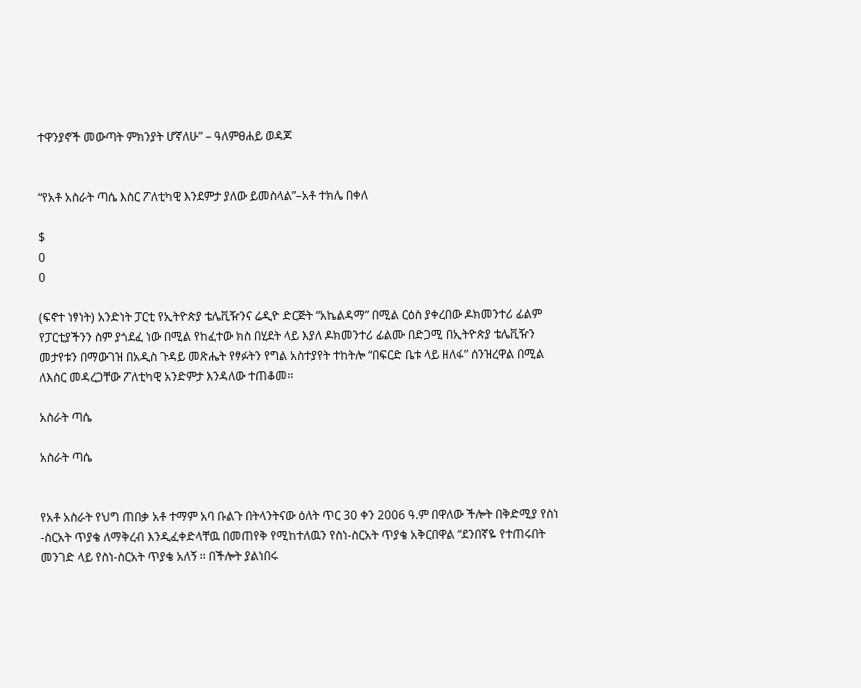ተዋንያኖች መውጣት ምክንያት ሆኛለሁ” – ዓለምፀሐይ ወዳጆ


“የአቶ አስራት ጣሴ እስር ፖለቲካዊ እንደምታ ያለው ይመስላል”–አቶ ተክሌ በቀለ

$
0
0

(ፍኖተ ነፃነት) አንድነት ፓርቲ የኢትዮጵያ ቴሌቪዥንና ሬዲዮ ድርጅት “አኬልዳማ” በሚል ርዕስ ያቀረበው ዶክመንተሪ ፊልም የፓርቲያችንን ስም ያጎደፈ ነው በሚል የከፈተው ክስ በሂደት ላይ እያለ ዶክመንተሪ ፊልሙ በድጋሚ በኢትዮጵያ ቴሌቪዥን መታየቱን በማውገዝ በአዲስ ጉዳይ መጽሔት የፃፉትን የግል አስተያየት ተከትሎ “በፍርድ ቤቱ ላይ ዘለፋ” ሰንዝረዋል በሚል ለእስር መዳረጋቸው ፖለቲካዊ አንድምታ እንዳለው ተጠቆመ፡፡

አስራት ጣሴ

አስራት ጣሴ


የአቶ አስራት የህግ ጠበቃ አቶ ተማም አባ ቡልጉ በትላንትናው ዕለት ጥር 30 ቀን 2006 ዓ.ም በዋለው ችሎት በቅድሚያ የስነ -ስርአት ጥያቄ ለማቅረብ እንዲፈቀድላቸዉ በመጠየቅ የሚከተለዉን የስነ-ስርአት ጥያቄ አቅርበዋል “ደንበኛዬ የተጠሩበት መንገድ ላይ የስነ-ስርአት ጥያቄ አለኝ ፡፡ በችሎት ያልነበሩ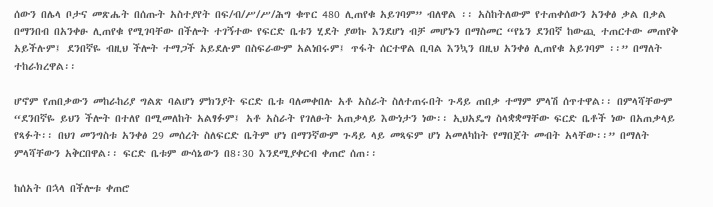ሰውን በሌላ ቦታና መጽሔት በሰጡት አስተያየት በፍ/ብ/ሥ/ሥ/ሕግ ቁጥር 480 ሊጠየቁ አይገባም” ብለዋል ፡፡ አስከትለውም የተጠቀሰውን አንቀፅ ቃል በቃል በማንበብ በአንቀፁ ሊጠየቁ የሚገባቸው በችሎት ተገኝተው የፍርድ ቤቱን ሂደት ያወኩ እንደሆነ ብቻ መሆኑን በማስመር “የኔን ደንበኛ ከውጪ ተጠርተው መጠየቅ አይችሉም፤ ደንበኛዬ ብዚህ ችሎት ተማጋች አይደሉም በስፍራውም አልነበሩም፤ ጥፋት ሰርተዋል ቢባል እንኳን በዚህ አንቀፅ ሊጠየቁ አይገባም ፡፡” በማለት ተከራክረዋል፡፡

ሆኖም የጠበቃውን መከራከሪያ ግልጽ ባልሆነ ምክንያት ፍርድ ቤቱ ባለመቀበሉ አቶ አስራት ስለተጠሩበት ጉዳይ ጠበቃ ተማም ምላሽ ሰጥተዋል፡፡ በምላሻቸውም “ደንበኛዬ ይህን ችሎት በተለየ በሚመለከት አልፃፉም፤ አቶ አስራት የገለፁት አጠቃላይ እውነታን ነው፡፡ ኢህአዴግ ስላቋቋማቸው ፍርድ ቤቶች ነው በአጠቃላይ የጻፉት፡፡ በህገ መንግስቱ አንቀፅ 29 መሰረት ስለፍርድ ቤትም ሆነ በማንኛውም ጉዳይ ላይ መጻፍም ሆነ አመለካከት የማበጀት መብት አላቸው፡፡” በማለት ምላሻቸውን አቅርበዋል፡፡ ፍርድ ቤቱም ውሳኔውን በ8፡30 እንደሚያቀርብ ቀጠሮ ሰጠ፡፡

ከሰአት በኋላ በችሎቱ ቀጠሮ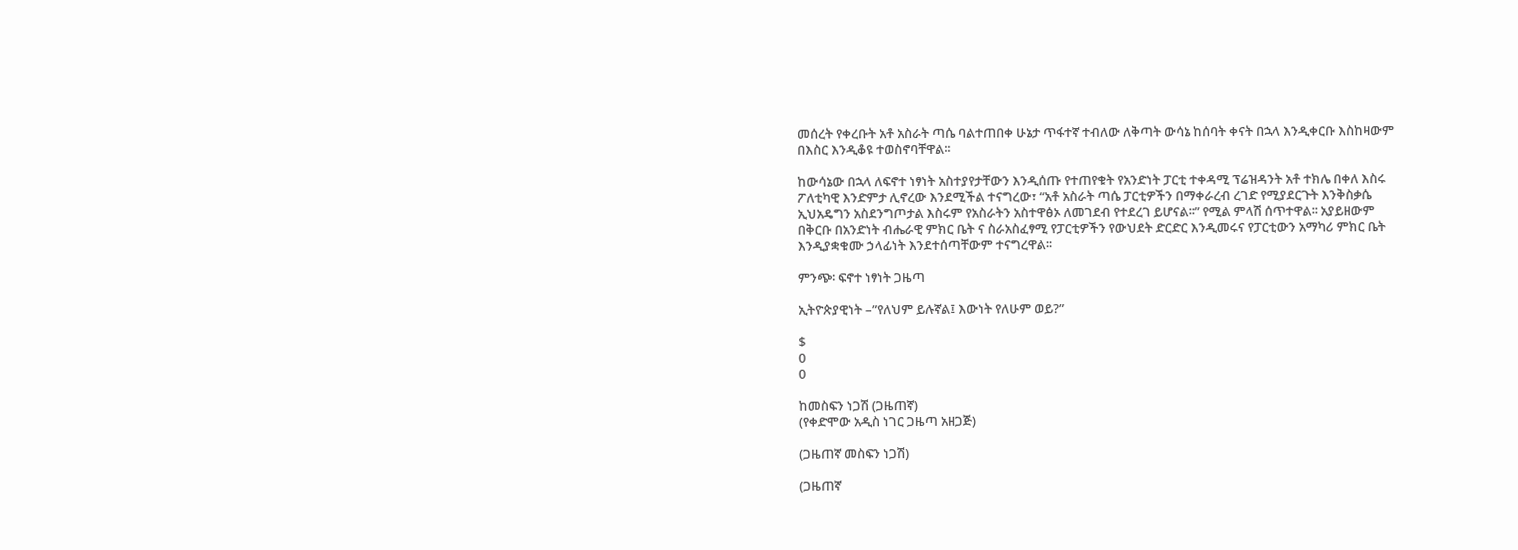መሰረት የቀረቡት አቶ አስራት ጣሴ ባልተጠበቀ ሁኔታ ጥፋተኛ ተብለው ለቅጣት ውሳኔ ከሰባት ቀናት በኋላ እንዲቀርቡ እስከዛውም በእስር እንዲቆዩ ተወስኖባቸዋል፡፡

ከውሳኔው በኋላ ለፍኖተ ነፃነት አስተያየታቸውን እንዲሰጡ የተጠየቁት የአንድነት ፓርቲ ተቀዳሚ ፕሬዝዳንት አቶ ተክሌ በቀለ እስሩ ፖለቲካዊ እንድምታ ሊኖረው እንደሚችል ተናግረው፣ “አቶ አስራት ጣሴ ፓርቲዎችን በማቀራረብ ረገድ የሚያደርጉት እንቅስቃሴ ኢህአዴግን አስደንግጦታል እስሩም የአስራትን አስተዋፅኦ ለመገደብ የተደረገ ይሆናል፡፡” የሚል ምላሽ ሰጥተዋል፡፡ አያይዘውም በቅርቡ በአንድነት ብሔራዊ ምክር ቤት ና ስራአስፈፃሚ የፓርቲዎችን የውህደት ድርድር እንዲመሩና የፓርቲውን አማካሪ ምክር ቤት እንዲያቋቁሙ ኃላፊነት እንደተሰጣቸውም ተናግረዋል፡፡

ምንጭ፡ ፍኖተ ነፃነት ጋዜጣ

ኢትዮጵያዊነት –”የለህም ይሉኛል፤ እውነት የለሁም ወይ?”

$
0
0

ከመስፍን ነጋሽ (ጋዜጠኛ)
(የቀድሞው አዲስ ነገር ጋዜጣ አዘጋጅ)

(ጋዜጠኛ መስፍን ነጋሽ)

(ጋዜጠኛ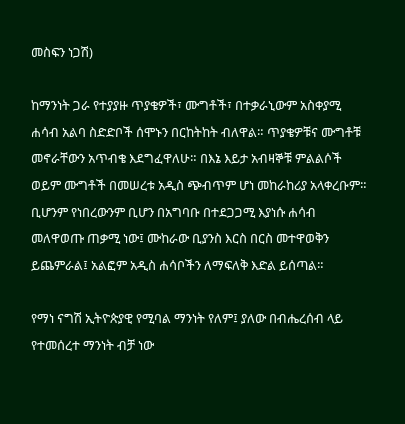መስፍን ነጋሽ)

ከማንነት ጋራ የተያያዙ ጥያቄዎች፣ ሙግቶች፣ በተቃራኒውም አስቀያሚ ሐሳብ አልባ ስድድቦች ሰሞኑን በርከትከት ብለዋል። ጥያቄዎቹና ሙግቶቹ መኖራቸውን አጥብቄ እደግፈዋለሁ። በእኔ እይታ አብዛኞቹ ምልልሶች ወይም ሙግቶች በመሠረቱ አዲስ ጭብጥም ሆነ መከራከሪያ አላቀረቡም። ቢሆንም የነበረውንም ቢሆን በአግባቡ በተደጋጋሚ እያነሱ ሐሳብ መለዋወጡ ጠቃሚ ነው፤ ሙከራው ቢያንስ እርስ በርስ መተዋወቅን ይጨምራል፤ አልፎም አዲስ ሐሳቦችን ለማፍለቅ እድል ይሰጣል።

የማነ ናግሽ ኢትዮጵያዊ የሚባል ማንነት የለም፤ ያለው በብሔረሰብ ላይ የተመሰረተ ማንነት ብቻ ነው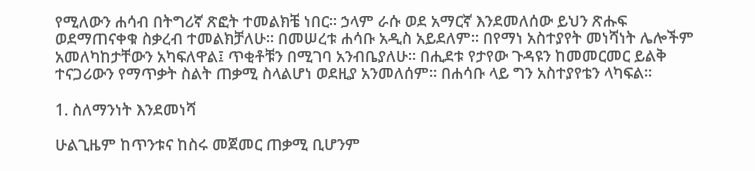የሚለውን ሐሳብ በትግሪኛ ጽፎት ተመልክቼ ነበር። ኃላም ራሱ ወደ አማርኛ እንደመለሰው ይህን ጽሑፍ ወደማጠናቀቁ ስቃረብ ተመልክቻለሁ። በመሠረቱ ሐሳቡ አዲስ አይደለም። በየማነ አስተያየት መነሻነት ሌሎችም አመለካከታቸውን አካፍለዋል፤ ጥቂቶቹን በሚገባ አንብቤያለሁ። በሒደቱ የታየው ጉዳዩን ከመመርመር ይልቅ ተናጋሪውን የማጥቃት ስልት ጠቃሚ ስላልሆነ ወደዚያ አንመለሰም። በሐሳቡ ላይ ግን አስተያየቴን ላካፍል።

1. ስለማንነት እንደመነሻ

ሁልጊዜም ከጥንቱና ከስሩ መጀመር ጠቃሚ ቢሆንም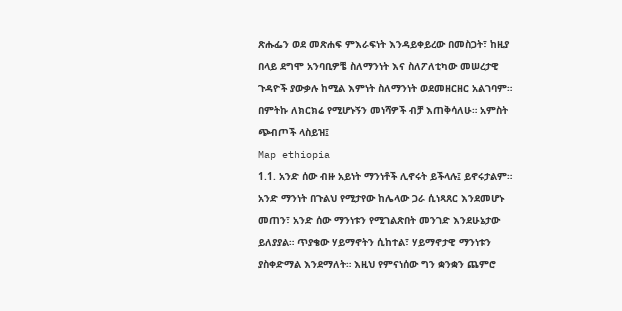ጽሑፌን ወደ መጽሐፍ ምእራፍነት እንዳይቀይረው በመስጋት፣ ከዚያ በላይ ደግሞ አንባቢዎቼ ስለማንነት እና ስለፖለቲካው መሠረታዊ ጉዳዮች ያውቃሉ ከሚል እምነት ስለማንነት ወደመዘርዘር አልገባም። በምትኩ ለክርክሬ የሚሆኑኝን መነሻዎች ብቻ እጠቅሳለሁ። አምስት ጭብጦች ላስይዝ፤
Map ethiopia
1.1. አንድ ሰው ብዙ አይነት ማንነቶች ሊኖሩት ይችላሉ፤ ይኖሩታልም። አንድ ማንነት በጉልህ የሚታየው ከሌላው ጋራ ሲነጻጸር እንደመሆኑ መጠን፣ አንድ ሰው ማንነቱን የሚገልጽበት መንገድ እንደሁኔታው ይለያያል። ጥያቄው ሃይማኖትን ሲከተል፣ ሃይማኖታዊ ማንነቱን ያስቀድማል እንደማለት። እዚህ የምናነሰው ግን ቋንቋን ጨምሮ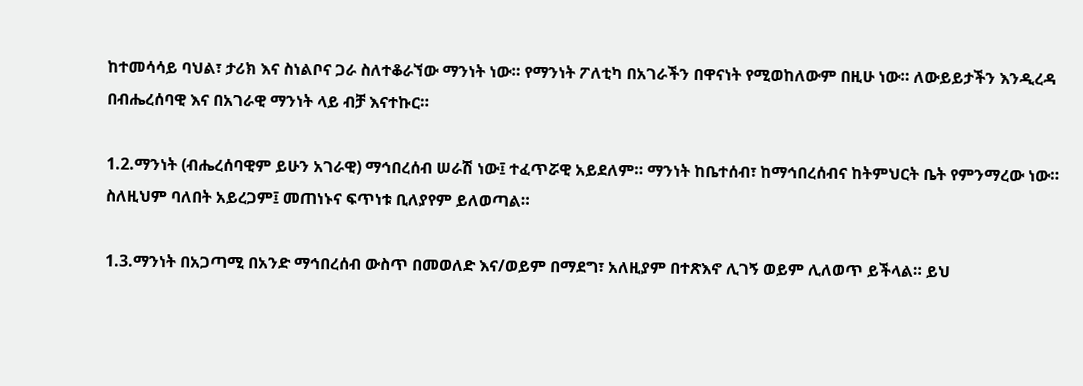ከተመሳሳይ ባህል፣ ታሪክ እና ስነልቦና ጋራ ስለተቆራኘው ማንነት ነው። የማንነት ፖለቲካ በአገራችን በዋናነት የሚወከለውም በዚሁ ነው። ለውይይታችን እንዲረዳ በብሔረሰባዊ እና በአገራዊ ማንነት ላይ ብቻ እናተኩር።

1.2.ማንነት (ብሔረሰባዊም ይሁን አገራዊ) ማኅበረሰብ ሠራሽ ነው፤ ተፈጥሯዊ አይደለም። ማንነት ከቤተሰብ፣ ከማኅበረሰብና ከትምህርት ቤት የምንማረው ነው። ስለዚህም ባለበት አይረጋም፤ መጠነኑና ፍጥነቱ ቢለያየም ይለወጣል።

1.3.ማንነት በአጋጣሚ በአንድ ማኅበረሰብ ውስጥ በመወለድ እና/ወይም በማደግ፣ አለዚያም በተጽእኖ ሊገኝ ወይም ሊለወጥ ይችላል። ይህ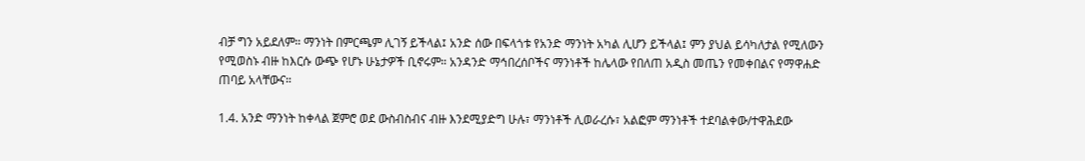ብቻ ግን አይደለም። ማንነት በምርጫም ሊገኝ ይችላል፤ አንድ ሰው በፍላጎቱ የአንድ ማንነት አካል ሊሆን ይችላል፤ ምን ያህል ይሳካለታል የሚለውን የሚወስኑ ብዙ ከእርሱ ውጭ የሆኑ ሁኔታዎች ቢኖሩም። አንዳንድ ማኅበረሰቦችና ማንነቶች ከሌላው የበለጠ አዲስ መጤን የመቀበልና የማዋሐድ ጠባይ አላቸውና።

1.4. አንድ ማንነት ከቀላል ጀምሮ ወደ ውስብስብና ብዙ እንደሚያድግ ሁሉ፣ ማንነቶች ሊወራረሱ፣ አልፎም ማንነቶች ተደባልቀው/ተዋሕደው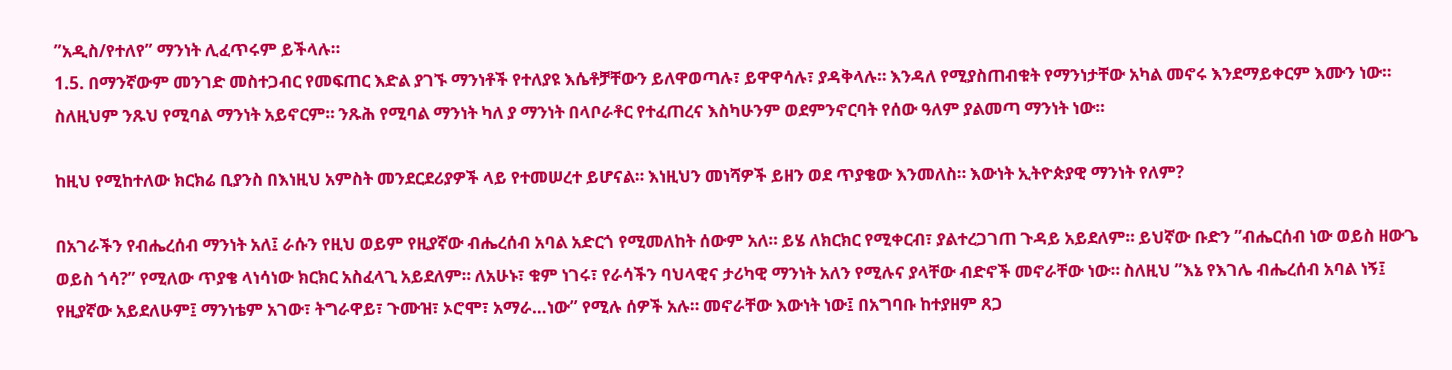”አዲስ/የተለየ” ማንነት ሊፈጥሩም ይችላሉ።
1.5. በማንኛውም መንገድ መስተጋብር የመፍጠር እድል ያገኙ ማንነቶች የተለያዩ እሴቶቻቸውን ይለዋወጣሉ፣ ይዋዋሳሉ፣ ያዳቅላሉ። እንዳለ የሚያስጠብቁት የማንነታቸው አካል መኖሩ እንደማይቀርም እሙን ነው። ስለዚህም ንጹህ የሚባል ማንነት አይኖርም። ንጹሕ የሚባል ማንነት ካለ ያ ማንነት በላቦራቶር የተፈጠረና እስካሁንም ወደምንኖርባት የሰው ዓለም ያልመጣ ማንነት ነው።

ከዚህ የሚከተለው ክርክሬ ቢያንስ በእነዚህ አምስት መንደርደሪያዎች ላይ የተመሠረተ ይሆናል። እነዚህን መነሻዎች ይዘን ወደ ጥያቄው እንመለስ። እውነት ኢትዮጵያዊ ማንነት የለም?

በአገራችን የብሔረሰብ ማንነት አለ፤ ራሱን የዚህ ወይም የዚያኛው ብሔረሰብ አባል አድርጎ የሚመለከት ሰውም አለ። ይሄ ለክርክር የሚቀርብ፣ ያልተረጋገጠ ጉዳይ አይደለም። ይህኛው ቡድን ”ብሔርሰብ ነው ወይስ ዘውጌ ወይስ ጎሳ?” የሚለው ጥያቄ ላነሳነው ክርክር አስፈላጊ አይደለም። ለአሁኑ፣ ቁም ነገሩ፣ የራሳችን ባህላዊና ታሪካዊ ማንነት አለን የሚሉና ያላቸው ብድኖች መኖራቸው ነው። ስለዚህ ”እኔ የእገሌ ብሔረሰብ አባል ነኝ፤ የዚያኛው አይደለሁም፤ ማንነቴም አገው፣ ትግራዋይ፣ ጉሙዝ፣ ኦሮሞ፣ አማራ…ነው” የሚሉ ሰዎች አሉ። መኖራቸው እውነት ነው፤ በአግባቡ ከተያዘም ጸጋ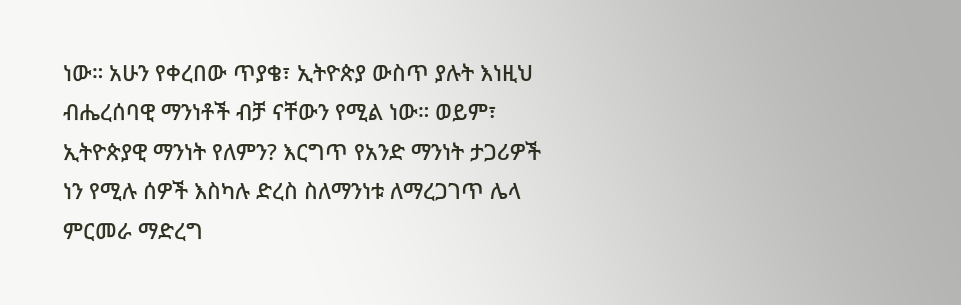ነው። አሁን የቀረበው ጥያቄ፣ ኢትዮጵያ ውስጥ ያሉት እነዚህ ብሔረሰባዊ ማንነቶች ብቻ ናቸውን የሚል ነው። ወይም፣ ኢትዮጵያዊ ማንነት የለምን? እርግጥ የአንድ ማንነት ታጋሪዎች ነን የሚሉ ሰዎች እስካሉ ድረስ ስለማንነቱ ለማረጋገጥ ሌላ ምርመራ ማድረግ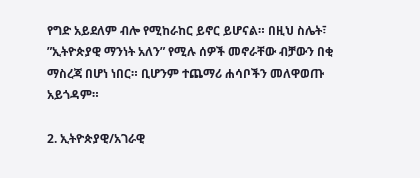የግድ አይደለም ብሎ የሚከራከር ይኖር ይሆናል። በዚህ ስሌት፣ ”ኢትዮጵያዊ ማንነት አለን” የሚሉ ሰዎች መኖራቸው ብቻውን በቂ ማስረጃ በሆነ ነበር። ቢሆንም ተጨማሪ ሐሳቦችን መለዋወጡ አይጎዳም።

2. ኢትዮጵያዊ/አገራዊ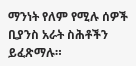ማንነት የለም የሚሉ ሰዎች ቢያንስ አራት ስሕቶችን ይፈጽማሉ።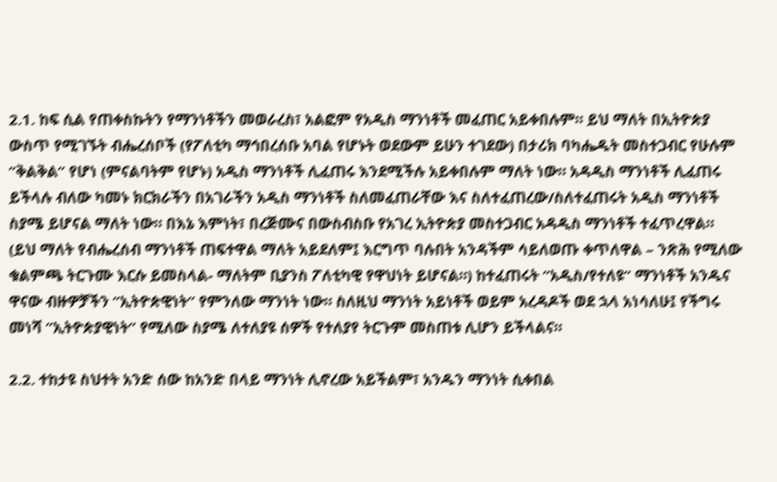2.1. ከፍ ሲል የጠቀስኩትን የማንነቶችን መወራረስ፣ አልፎም የአዲስ ማንነቶች መፈጠር አይቀበሉም። ይህ ማለት በኢትዮጵያ ውስጥ የሚገኙት ብሔረሰቦች (የፖለቲካ ማኅበረሰቡ አባል የሆኑት ወደውም ይሁን ተገደው) በታሪክ ባካሔዱት መስተጋብር የሁሉም ”ቅልቅል” የሆነ (ምናልባትም የሆኑ) አዲስ ማንነቶች ሊፈጠሩ እንደሚችሉ አይቀበሉም ማለት ነው። አዳዲስ ማንነቶች ሊፈጠሩ ይችላሉ ብለው ካመኑ ክርክራችን በአገራችን አዲስ ማንነቶች ስለመፈጠራቸው እና ስለተፈጠረው/ስለተፈጠሩት አዲስ ማንነቶች ስያሜ ይሆናል ማለት ነው። በእኔ እምነት፣ በረጅሙና በውስብስቡ የአገረ ኢትዮጵያ መስተጋብር አዳዲስ ማንነቶች ተፈጥረዋል። (ይህ ማለት የብሔረሰብ ማንነቶች ጠፍተዋል ማለት አይደለም፤ እርግጥ ባሉበት አንዳችም ሳይለወጡ ቀጥለዋል – ንጽሕ የሚለው ቁልምጫ ትርጉሙ እርሱ ይመስላል- ማለትም ቢያንስ ፖለቲካዊ የዋህነት ይሆናል።) ከተፈጠሩት ”አዲስ/የተለዩ” ማንነቶች አንዱና ዋናው ብዙዎቻችን ”ኢትዮጵዊነት” የምንለው ማንነት ነው። ስለዚህ ማንነት አይነቶች ወይም አረዳዶች ወደ ኋላ አነሳለሁ፤ የችግሩ መነሻ ”ኢትዮጵያዊነት” የሚለው ስያሜ ለተለያዩ ሰዎች የተለያየ ትርጉም መስጠቱ ሊሆን ይችላልና።

2.2. ተከታዩ ስህተት አንድ ሰው ከአንድ በላይ ማንነት ሊኖረው አይችልም፣ አንዱን ማንነት ሲቀበል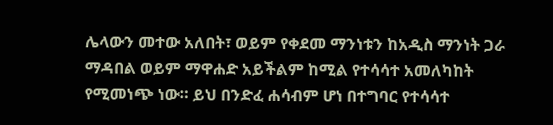ሌላውን መተው አለበት፣ ወይም የቀደመ ማንነቱን ከአዲስ ማንነት ጋራ ማዳበል ወይም ማዋሐድ አይችልም ከሚል የተሳሳተ አመለካከት የሚመነጭ ነው። ይህ በንድፈ ሐሳብም ሆነ በተግባር የተሳሳተ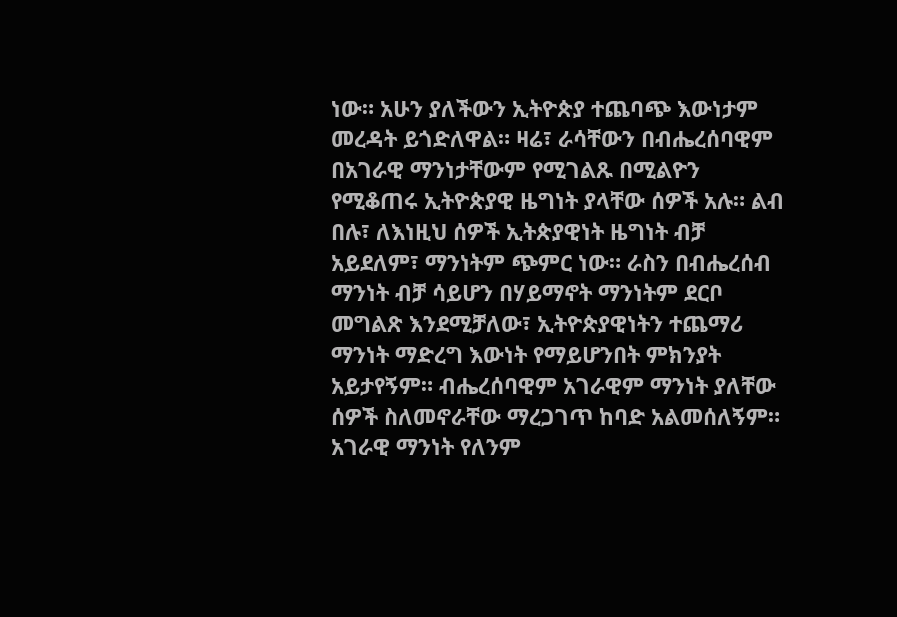ነው። አሁን ያለችውን ኢትዮጵያ ተጨባጭ እውነታም መረዳት ይጎድለዋል። ዛሬ፣ ራሳቸውን በብሔረሰባዊም በአገራዊ ማንነታቸውም የሚገልጹ በሚልዮን የሚቆጠሩ ኢትዮጵያዊ ዜግነት ያላቸው ሰዎች አሉ። ልብ በሉ፣ ለእነዚህ ሰዎች ኢትጵያዊነት ዜግነት ብቻ አይደለም፣ ማንነትም ጭምር ነው። ራስን በብሔረሰብ ማንነት ብቻ ሳይሆን በሃይማኖት ማንነትም ደርቦ መግልጽ እንደሚቻለው፣ ኢትዮጵያዊነትን ተጨማሪ ማንነት ማድረግ እውነት የማይሆንበት ምክንያት አይታየኝም። ብሔረሰባዊም አገራዊም ማንነት ያለቸው ሰዎች ስለመኖራቸው ማረጋገጥ ከባድ አልመሰለኝም። አገራዊ ማንነት የለንም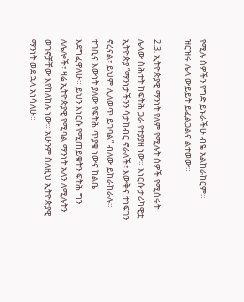የሚሉ ሰዎችን የግድ ይኑራችሁ ብዬ አልከራከርም። ዝርዝሩ ሌላ ውይይት ይፈልጋልና ልተወው።

2.3. ኢትዮጵያዊ ማንነት የለም የሚሉት ሰዎች የሚሰሩት ሌላው ስሕተት ከፍትሕ ጋራ የተያያዘ ነው። እነርሱ ታሪካዊቷ ኢትዮጵያ ”ማንነታችንን ሳታከብር ኖራለች፣ እውቅና ተነፍገን ኖረናል፣ ይህም ሊለወጥ ይገባል” ብለው ይከራከራሉ። ተገቢና እውነት ያለው የፍትሕ ጥያቄ ነውና ከልቤ እደግፈዋለሁ። ይህን እነርሱ የሚጠይቁትን ፍትሕ ግን ለሌሎች፣ ዛሬ ኢትዮጵያዊ የሚባል ማንነት አለን ለሚሉትን ወገኖቻቸው እየከለከሉ ነው። አሁንም ስለዚህ ኢትዮጵያዊ ማንነት ወደ ኋላ አነሳለሁ።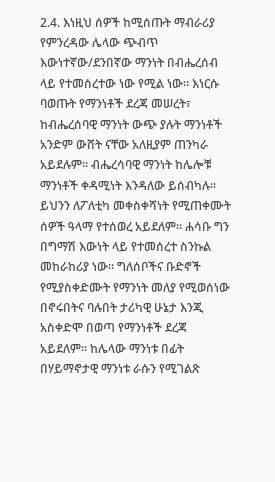2.4. እነዚህ ሰዎች ከሚሰጡት ማብራሪያ የምንረዳው ሌላው ጭብጥ እውነተኛው/ደንበኛው ማንነት በብሔረሰብ ላይ የተመሰረተው ነው የሚል ነው። እነርሱ ባወጡት የማንነቶች ደረጃ መሠረት፣ ከብሔረሰባዊ ማንነት ውጭ ያሉት ማንነቶች አንድም ውሸት ናቸው አለዚያም ጠንካራ አይደሉም። ብሔረሳባዊ ማንነት ከሌሎቹ ማንነቶች ቀዳሚነት እንዳለው ይሰብካሉ። ይህንን ለፖለቲካ መቀስቀሻነት የሚጠቀሙት ሰዎች ዓላማ የተሰወረ አይደለም። ሐሳቡ ግን በግማሽ እውነት ላይ የተመሰረተ ስንኩል መከራከሪያ ነው። ግለሰቦችና ቡድኖች የሚያስቀድሙት የማንነት መለያ የሚወሰነው በኖሩበትና ባሉበት ታሪካዊ ሁኔታ እንጂ አስቀድሞ በወጣ የማንነቶች ደረጃ አይደለም። ከሌላው ማንነቱ በፊት በሃይማኖታዊ ማንነቱ ራሱን የሚገልጽ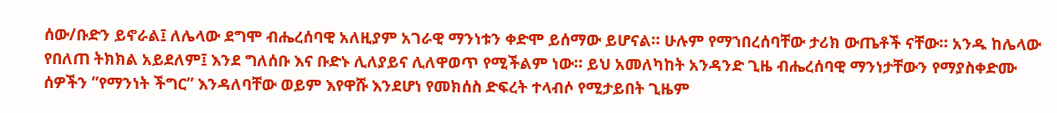ሰው/ቡድን ይኖራል፤ ለሌላው ደግሞ ብሔረሰባዊ አለዚያም አገራዊ ማንነቱን ቀድሞ ይሰማው ይሆናል። ሁሉም የማኀበረሰባቸው ታሪክ ውጤቶች ናቸው። አንዱ ከሌላው የበለጠ ትክክል አይደለም፤ እንደ ግለሰቡ እና ቡድኑ ሊለያይና ሊለዋወጥ የሚችልም ነው። ይህ አመለካከት አንዳንድ ጊዜ ብሔረሰባዊ ማንነታቸውን የማያስቀድሙ ሰዎችን ”የማንነት ችግር” እንዳለባቸው ወይም እየዋሹ እንደሆነ የመክሰስ ድፍረት ተላብሶ የሚታይበት ጊዜም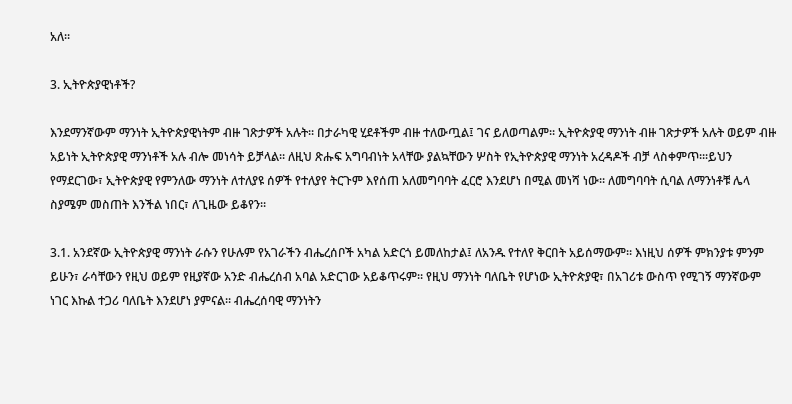አለ።

3. ኢትዮጵያዊነቶች?

እንደማንኛውም ማንነት ኢትዮጵያዊነትም ብዙ ገጽታዎች አሉት። በታራካዊ ሂደቶችም ብዙ ተለውጧል፤ ገና ይለወጣልም። ኢትዮጵያዊ ማንነት ብዙ ገጽታዎች አሉት ወይም ብዙ አይነት ኢትዮጵያዊ ማንነቶች አሉ ብሎ መነሳት ይቻላል። ለዚህ ጽሑፍ አግባብነት አላቸው ያልኳቸውን ሦስት የኢትዮጵያዊ ማንነት አረዳዶች ብቻ ላስቀምጥ።፡ይህን የማደርገው፣ ኢትዮጵያዊ የምንለው ማንነት ለተለያዩ ሰዎች የተለያየ ትርጉም እየሰጠ አለመግባባት ፈርሮ እንደሆነ በሚል መነሻ ነው። ለመግባባት ሲባል ለማንነቶቹ ሌላ ስያሜም መስጠት እንችል ነበር፣ ለጊዜው ይቆየን።

3.1. አንደኛው ኢትዮጵያዊ ማንነት ራሱን የሁሉም የአገራችን ብሔረሰቦች አካል አድርጎ ይመለከታል፤ ለአንዱ የተለየ ቅርበት አይሰማውም። እነዚህ ሰዎች ምክንያቱ ምንም ይሁን፣ ራሳቸውን የዚህ ወይም የዚያኛው አንድ ብሔረሰብ አባል አድርገው አይቆጥሩም። የዚህ ማንነት ባለቤት የሆነው ኢትዮጵያዊ፣ በአገሪቱ ውስጥ የሚገኝ ማንኛውም ነገር እኩል ተጋሪ ባለቤት እንደሆነ ያምናል። ብሔረሰባዊ ማንነትን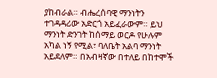ያከብራል። ብሔረሰባዊ ማንነትን ተገዳዳሪው አድርጎ አይፈራውም። ይህ ማንነት ድንገት ከሰማይ ወርዶ የሁሉም አካል ነኝ የሚል፣ ባለቤት አልባ ማንነት አይደለም። በአብዛኛው በተለይ በከተሞች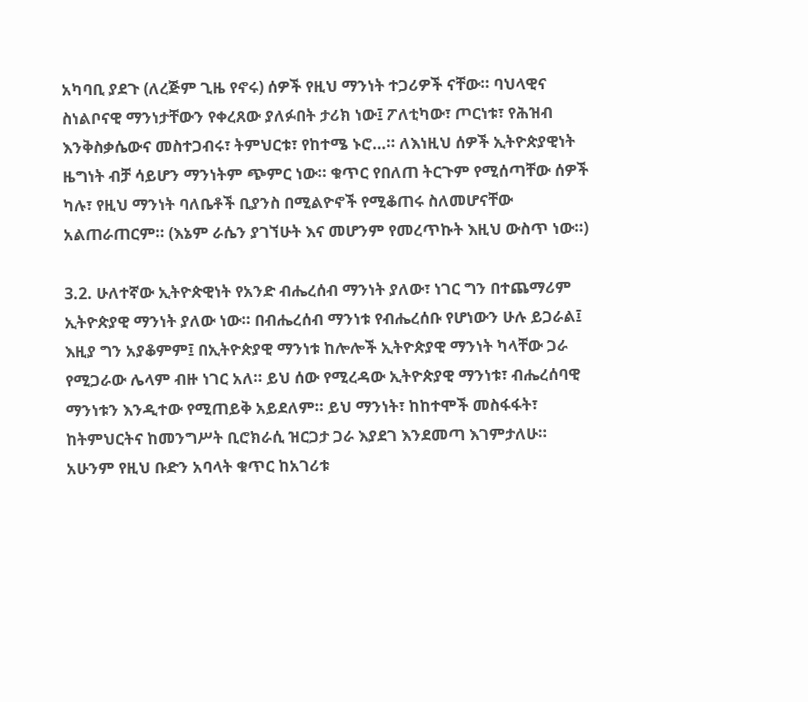አካባቢ ያደጉ (ለረጅም ጊዜ የኖሩ) ሰዎች የዚህ ማንነት ተጋሪዎች ናቸው። ባህላዊና ስነልቦናዊ ማንነታቸውን የቀረጸው ያለፉበት ታሪክ ነው፤ ፖለቲካው፣ ጦርነቱ፣ የሕዝብ እንቅስቃሴውና መስተጋብሩ፣ ትምህርቱ፣ የከተሜ ኑሮ…። ለእነዚህ ሰዎች ኢትዮጵያዊነት ዜግነት ብቻ ሳይሆን ማንነትም ጭምር ነው። ቁጥር የበለጠ ትርጉም የሚሰጣቸው ሰዎች ካሉ፣ የዚህ ማንነት ባለቤቶች ቢያንስ በሚልዮኖች የሚቆጠሩ ስለመሆናቸው አልጠራጠርም። (እኔም ራሴን ያገኘሁት እና መሆንም የመረጥኩት እዚህ ውስጥ ነው።)

3.2. ሁለተኛው ኢትዮጵዊነት የአንድ ብሔረሰብ ማንነት ያለው፣ ነገር ግን በተጨማሪም ኢትዮጵያዊ ማንነት ያለው ነው። በብሔረሰብ ማንነቱ የብሔረሰቡ የሆነውን ሁሉ ይጋራል፤ እዚያ ግን አያቆምም፤ በኢትዮጵያዊ ማንነቱ ከሎሎች ኢትዮጵያዊ ማንነት ካላቸው ጋራ የሚጋራው ሌላም ብዙ ነገር አለ። ይህ ሰው የሚረዳው ኢትዮጵያዊ ማንነቱ፣ ብሔረሰባዊ ማንነቱን እንዲተው የሚጠይቅ አይደለም። ይህ ማንነት፣ ከከተሞች መስፋፋት፣ ከትምህርትና ከመንግሥት ቢሮክራሲ ዝርጋታ ጋራ እያደገ እንደመጣ እገምታለሁ። አሁንም የዚህ ቡድን አባላት ቁጥር ከአገሪቱ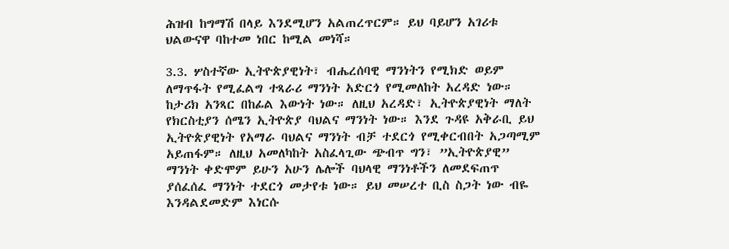ሕዝብ ከግማሽ በላይ እንደሚሆን አልጠረጥርም። ይህ ባይሆን አገሪቱ ህልውናዋ ባከተመ ነበር ከሚል መነሻ።

3.3. ሦስተኛው ኢትዮጵያዊነት፣ ብሔረሰባዊ ማንነትን የሚክድ ወይም ለማጥፋት የሚፈልግ ተጻራሪ ማንነት አድርጎ የሚመለከት አረዳድ ነው። ከታሪክ አንጻር በከፊል እውነት ነው። ለዚህ አረዳድ፣ ኢትዮጵያዊነት ማለት የክርስቲያን ሰሜን ኢትዮጵያ ባህልና ማንነት ነው። እንደ ጉዳዩ አቅራቢ ይህ ኢትዮጵያዊነት የአማራ ባህልና ማንነት ብቻ ተደርጎ የሚቀርብበት አጋጣሚም አይጠፋም። ለዚህ አመለካከት አስፈላጊው ጭብጥ ግን፣ ”ኢትዮጵያዊ” ማንነት ቀድሞም ይሁን አሁን ሌሎች ባህላዊ ማንነቶችን ለመደፍጠጥ ያሰፈሰፈ ማንነት ተደርጎ መታየቱ ነው። ይህ መሠረተ ቢስ ስጋት ነው ብዬ እንዳልደመድም እነርሱ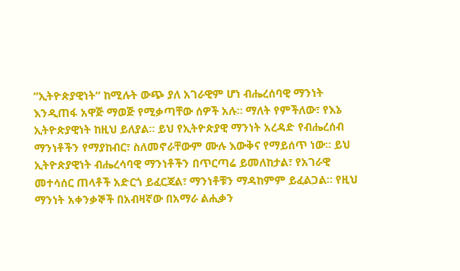”ኢትዮጵያዊነት” ከሚሉት ውጭ ያለ አገራዊም ሆነ ብሔረሰባዊ ማንነት እንዲጠፋ አዋጅ ማወጅ የሚቃጣቸው ሰዎች አሉ። ማለት የምችለው፣ የእኔ ኢትዮጵያዊነት ከዚህ ይለያል። ይህ የኢትዮጵያዊ ማንነት አረዳድ የብሔረሰብ ማንነቶችን የማያከብር፣ ስለመኖራቸውም ሙሉ እውቅና የማይሰጥ ነው። ይህ ኢትዮጵያዊነት ብሔረሳባዊ ማንነቶችን በጥርጣሬ ይመለከታል፣ የአገራዊ መተሳሰር ጠላቶች አድርጎ ይፈርጃል፣ ማንነቶቹን ማዳከምም ይፈልጋል። የዚህ ማንነት አቀንቃኞች በአብዛኛው በአማራ ልሒቃን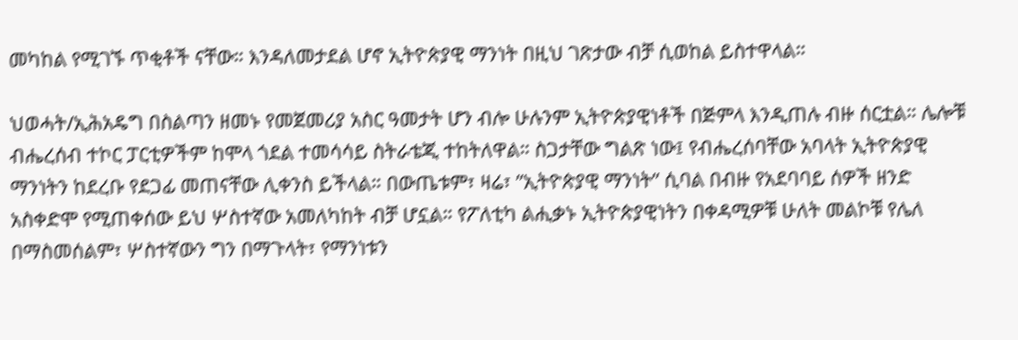መካከል የሚገኙ ጥቂቶች ናቸው። እንዳለመታደል ሆኖ ኢትዮጵያዊ ማንነት በዚህ ገጽታው ብቻ ሲወከል ይስተዋላል።

ህወሓት/ኢሕአዴግ በስልጣን ዘመኑ የመጀመሪያ አስር ዓመታት ሆን ብሎ ሁሉንም ኢትዮጵያዊነቶች በጅምላ እንዲጠሉ ብዙ ሰርቷል። ሌሎቹ ብሔረሰብ ተኮር ፓርቲዎችም ከሞላ ጎደል ተመሳሳይ ስትራቴጂ ተከትለዋል። ስጋታቸው ግልጽ ነው፤ የብሔረሰባቸው አባላት ኢትዮጵያዊ ማንነትን ከደረቡ የደጋፊ መጠናቸው ሊቀንስ ይችላል። በውጤቱም፣ ዛሬ፣ ”ኢትዮጵያዊ ማንነት” ሲባል በብዙ የአደባባይ ሰዎች ዘንድ አስቀድሞ የሚጠቀሰው ይህ ሦስተኛው አመለካከት ብቻ ሆኗል። የፖለቲካ ልሒቃኑ ኢትዮጵያዊነትን በቀዳሚዎቹ ሁለት መልኮቹ የሌለ በማስመሰልም፣ ሦስተኛውን ግን በማጉላት፣ የማንነቱን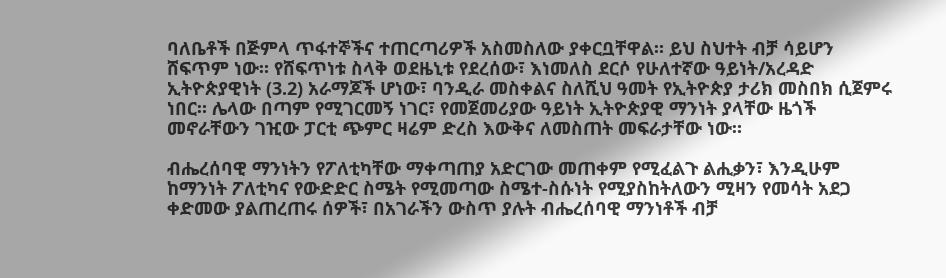ባለቤቶች በጅምላ ጥፋተኞችና ተጠርጣሪዎች አስመስለው ያቀርቧቸዋል። ይህ ስህተት ብቻ ሳይሆን ሸፍጥም ነው። የሸፍጥነቱ ስላቅ ወደዜኒቱ የደረሰው፣ እነመለስ ደርሶ የሁለተኛው ዓይነት/አረዳድ ኢትዮጵያዊነት (3.2) አራማጆች ሆነው፣ ባንዲራ መስቀልና ስለሺህ ዓመት የኢትዮጵያ ታሪክ መስበክ ሲጀምሩ ነበር። ሌላው በጣም የሚገርመኝ ነገር፣ የመጀመሪያው ዓይነት ኢትዮጵያዊ ማንነት ያላቸው ዜጎች መኖራቸውን ገዢው ፓርቲ ጭምር ዛሬም ድረስ እውቅና ለመስጠት መፍራታቸው ነው።

ብሔረሰባዊ ማንነትን የፖለቲካቸው ማቀጣጠያ አድርገው መጠቀም የሚፈልጉ ልሒቃን፣ እንዲሁም ከማንነት ፖለቲካና የውድድር ስሜት የሚመጣው ስሜተ-ስሱነት የሚያስከትለውን ሚዛን የመሳት አደጋ ቀድመው ያልጠረጠሩ ሰዎች፣ በአገራችን ውስጥ ያሉት ብሔረሰባዊ ማንነቶች ብቻ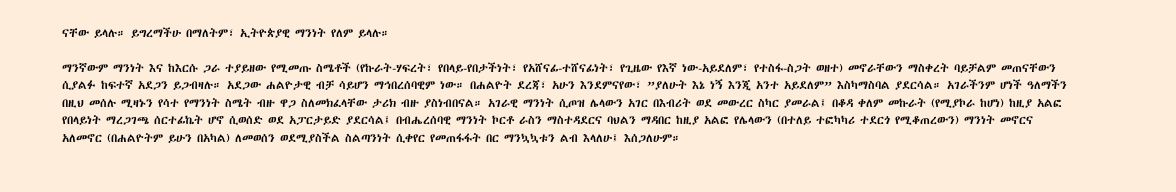ናቸው ይላሉ። ይግረማችሁ በማለትም፣ ኢትዮጵያዊ ማንነት የለም ይላሉ።

ማንኛውም ማንነት እና ከእርሱ ጋራ ተያይዘው የሚመጡ ስሜቶች (የኩራት-ሃፍረት፣ የበላይ-የበታችነት፣ የአሸናፊ-ተሸናፊነት፣ የጊዜው የእኛ ነው-አይደለም፣ የተስፋ-ስጋት ወዘተ) መኖራቸውን ማስቀረት ባይቻልም መጠናቸውን ሲያልፉ ከፍተኛ አደጋን ይጋብዛሉ። አደጋው ሐልዮታዊ ብቻ ሳይሆን ማኅበረሰባዊም ነው። በሐልዮት ደረጃ፣ አሁን እንደምናየው፣ ”ያለሁት እኔ ነኝ እንጂ አንተ አይደለም” እስካማስባል ያደርሳል። አገራችንም ሆነች ዓለማችን በዚህ መሰሉ ሚዛኑን የሳተ የማንነት ስሜት ብዙ ዋጋ ስለመክፈላቸው ታሪክ ብዙ ያስነብበናል። አገራዊ ማንነት ሲጦዝ ሌላውን አገር በእብሪት ወደ መውረር ስካር ያመራል፤ በቆዳ ቀለም መኩራት (የሚያኮራ ከሆነ) ከዚያ አልፎ የበላይነት ማረጋገጫ ሰርተፊኬት ሆኖ ሲወሰድ ወደ አፓርታይድ ያደርሳል፤ በብሔረሰባዊ ማንነት ኮርቶ ራስን ማስተዳደርና ባህልን ማዳበር ከዚያ አልፎ የሌላውን (በተለይ ተፎካካሪ ተደርጎ የሚቆጠረውን) ማንነት መኖርና አለመኖር (በሐልዮትም ይሁን በአካል) ለመወሰን ወደሚያስችል ስልጣንነት ሲቀየር የመጠፋፋት በር ማንኳኳቱን ልብ እላለሁ፤ እሰጋለሁም።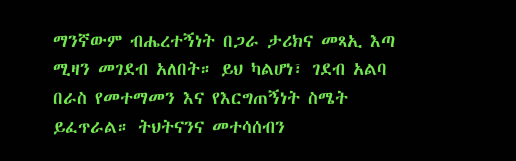ማንኛውም ብሔረተኝነት በጋራ ታሪክና መጻኢ እጣ ሚዛን መገደብ አለበት። ይህ ካልሆነ፣ ገደብ አልባ በራስ የመተማመን እና የእርግጠኝነት ስሜት ይፈጥራል። ትህትናንና መተሳሰብን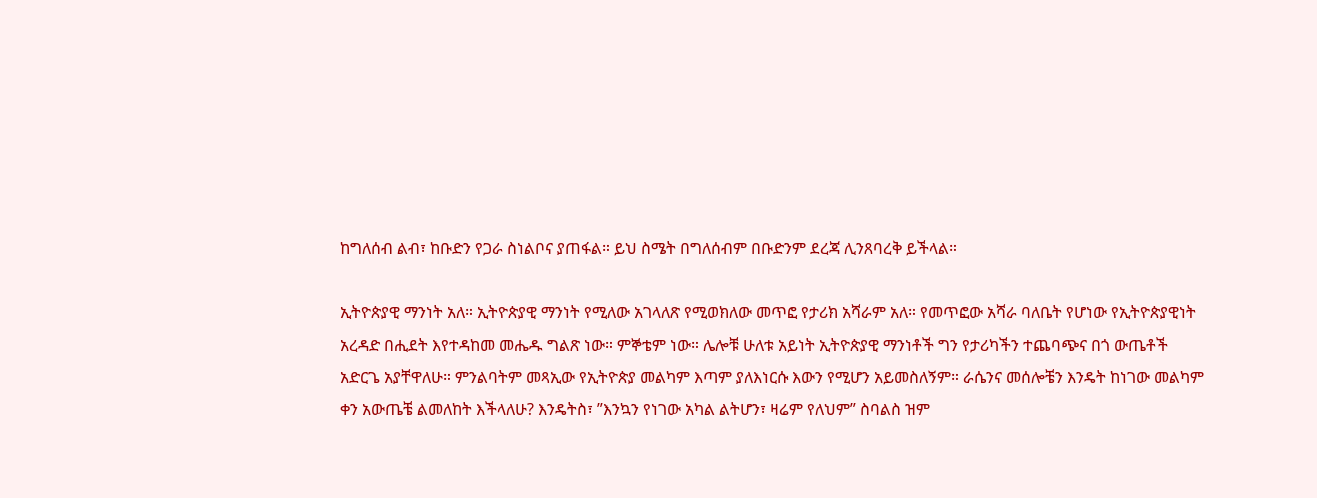ከግለሰብ ልብ፣ ከቡድን የጋራ ስነልቦና ያጠፋል። ይህ ስሜት በግለሰብም በቡድንም ደረጃ ሊንጸባረቅ ይችላል።

ኢትዮጵያዊ ማንነት አለ። ኢትዮጵያዊ ማንነት የሚለው አገላለጽ የሚወክለው መጥፎ የታሪክ አሻራም አለ። የመጥፎው አሻራ ባለቤት የሆነው የኢትዮጵያዊነት አረዳድ በሒደት እየተዳከመ መሔዱ ግልጽ ነው። ምኞቴም ነው። ሌሎቹ ሁለቱ አይነት ኢትዮጵያዊ ማንነቶች ግን የታሪካችን ተጨባጭና በጎ ውጤቶች አድርጌ አያቸዋለሁ። ምንልባትም መጻኢው የኢትዮጵያ መልካም እጣም ያለእነርሱ እውን የሚሆን አይመስለኝም። ራሴንና መሰሎቼን እንዴት ከነገው መልካም ቀን አውጤቼ ልመለከት እችላለሁ? እንዴትስ፣ ”እንኳን የነገው አካል ልትሆን፣ ዛሬም የለህም” ስባልስ ዝም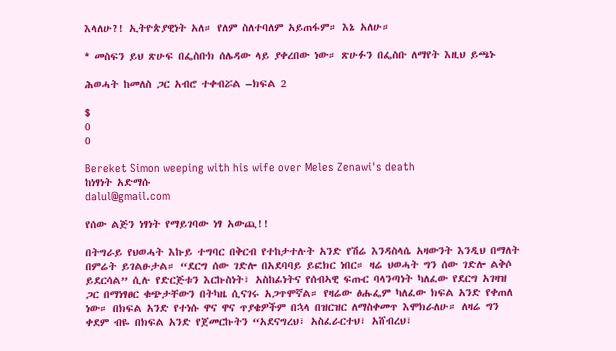እላለሁ?! ኢትዮጵያዊነት አለ። የለም ስለተባለም አይጠፋም። እኔ አለሁ።

* መስፍን ይህ ጽሁፍ በፌስቡክ ሰሌዳው ላይ ያቀረበው ነው። ጽሁፉን በፌስቡ ለማየት እዚህ ይጫኑ

ሕወሓት ከመለስ ጋር አብሮ ተቀብሯል –ክፍል 2

$
0
0

Bereket Simon weeping with his wife over Meles Zenawi's death
ከነፃነት አድማሱ
dalul@gmail.com

የሰው ልጅን ነፃነት የማይገባው ነፃ አውጪ!!

በትግራይ የህወሓት እኩይ ተግባር በቅርብ የተከታተሉት አንድ የሽሬ እንዳስላሴ አዛውንት እንዲህ በማለት በምሬት ይገልፁታል። “ደርግ ሰው ገድሎ በአደባባይ ይፎክር ነበር። ዛሬ ህወሓት ግን ሰው ገድሎ ልቅሶ ይደርሳል” ሲሉ የድርጅቱን እርኩስነት፣ አስከፊነትና የሰብኣዊ ፍጡር ባላንጣነት ካለፈው የደርግ አገዛዝ ጋር በማነፃፀር ቁጭታቸውን በትካዜ ሲናገሩ አጋጥሞኛል። የዛሬው ፅሑፌም ካለፈው ክፍል አንድ የቀጠለ ነው። በክፍል አንድ የተነሱ ዋና ዋና ጥያቄዎችም በኋላ በዝርዝር ለማስቀመጥ እሞክራለሁ። ለዛሬ ግን ቀደም ብዬ በክፍል አንድ የጀመርኩትን “አደናግረህ፣ አስፈራርተህ፣ አሸብረህ፣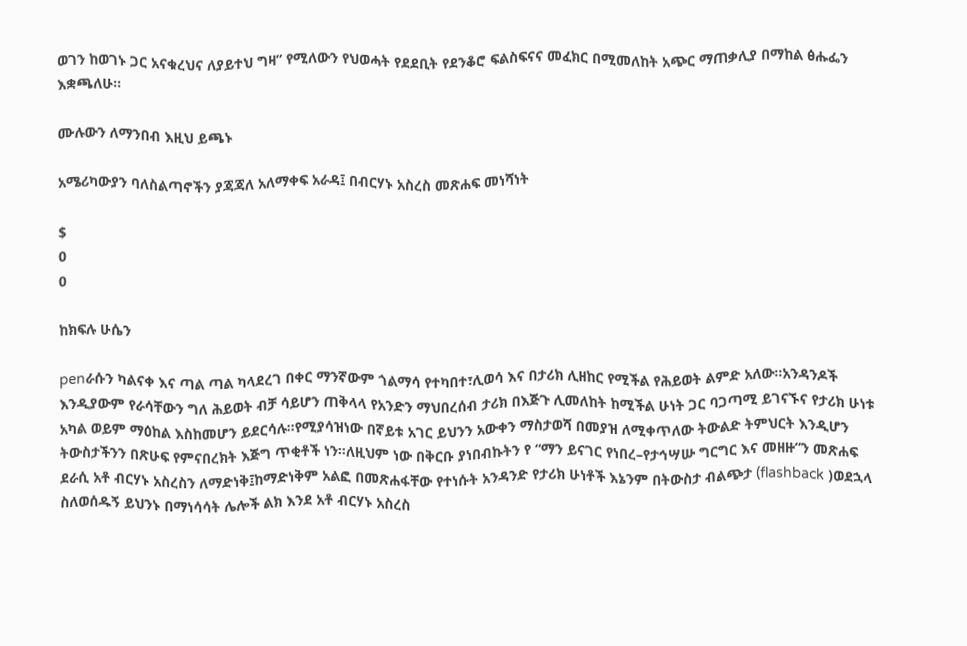ወገን ከወገኑ ጋር አናቁረህና ለያይተህ ግዛ” የሚለውን የህወሓት የደደቢት የደንቆሮ ፍልስፍናና መፈክር በሚመለከት አጭር ማጠቃሊያ በማከል ፅሑፌን እቋጫለሁ።

ሙሉውን ለማንበብ እዚህ ይጫኑ

አሜሪካውያን ባለስልጣኖችን ያጃጃለ አለማቀፍ አራዳ፤ በብርሃኑ አስረስ መጽሐፍ መነሻነት

$
0
0

ከክፍሉ ሁሴን

penራሱን ካልናቀ እና ጣል ጣል ካላደረገ በቀር ማንኛውም ጎልማሳ የተካበተ፣ሊወሳ እና በታሪክ ሊዘከር የሚችል የሕይወት ልምድ አለው።አንዳንዶች እንዲያውም የራሳቸውን ግለ ሕይወት ብቻ ሳይሆን ጠቅላላ የአንድን ማህበረሰብ ታሪክ በእጅጉ ሊመለከት ከሚችል ሁነት ጋር ባጋጣሚ ይገናኙና የታሪክ ሁነቱ አካል ወይም ማዕከል እስከመሆን ይደርሳሉ።የሚያሳዝነው በኛይቱ አገር ይህንን አውቀን ማስታወሻ በመያዝ ለሚቀጥለው ትውልድ ትምህርት እንዲሆን ትውስታችንን በጽሁፍ የምናበረክት እጅግ ጥቂቶች ነን።ለዚህም ነው በቅርቡ ያነበብኩትን የ “ማን ይናገር የነበረ–የታኅሣሡ ግርግር እና መዘዙ”ን መጽሐፍ ደራሲ አቶ ብርሃኑ አስረስን ለማድነቅ፤ከማድነቅም አልፎ በመጽሐፋቸው የተነሱት አንዳንድ የታሪክ ሁነቶች እኔንም በትውስታ ብልጭታ (flashback )ወደኋላ ስለወሰዱኝ ይህንኑ በማነሳሳት ሌሎች ልክ እንደ አቶ ብርሃኑ አስረስ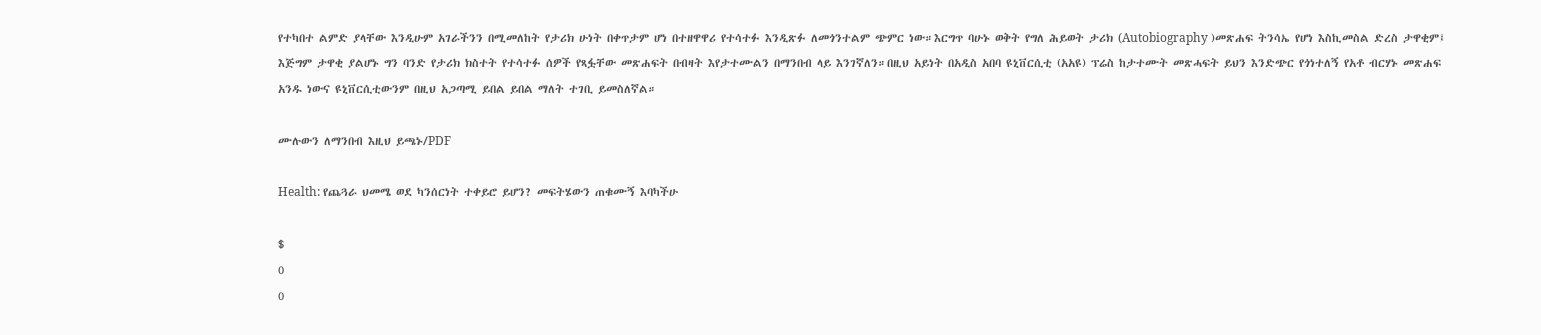የተካበተ ልምድ ያላቸው እንዲሁም አገራችንን በሚመለከት የታሪክ ሁነት በቀጥታም ሆነ በተዘዋዋሪ የተሳተፉ እንዲጽፉ ለመጎንተልም ጭምር ነው።እርግጥ ባሁኑ ወቅት የግለ ሕይወት ታሪክ (Autobiography )መጽሐፍ ትንሳኤ የሆነ እስኪመስል ድረስ ታዋቂም፤ እጅግም ታዋቂ ያልሆኑ ግን ባንድ የታሪክ ክስተት የተሳተፉ ሰዎች የጻፏቸው መጽሐፍት በብዛት እየታተሙልን በማንበብ ላይ እንገኛለን።በዚህ አይነት በአዲስ አበባ ዩኒቨርሲቲ (አአዩ) ፕሬስ ከታተሙት መጽሓፍት ይህን እንድጭር የጎነተለኝ የአቶ ብርሃኑ መጽሐፍ አንዱ ነውና ዩኒቨርሲቲውንም በዚህ አጋጣሚ ይበል ይበል ማለት ተገቢ ይመስለኛል።

ሙሉውን ለማንበብ እዚህ ይጫኑ/PDF

Health: የጨጓራ ህመሜ ወደ ካንሰርነት ተቀይሮ ይሆን? መፍትሄውን ጠቁሙኝ እባካችሁ

$
0
0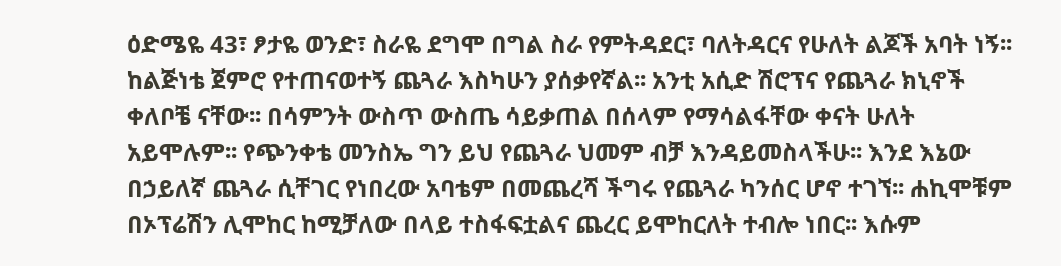ዕድሜዬ 43፣ ፆታዬ ወንድ፣ ስራዬ ደግሞ በግል ስራ የምትዳደር፣ ባለትዳርና የሁለት ልጆች አባት ነኝ፡፡ ከልጅነቴ ጀምሮ የተጠናወተኝ ጨጓራ እስካሁን ያሰቃየኛል፡፡ አንቲ አሲድ ሽሮፕና የጨጓራ ክኒኖች ቀለቦቼ ናቸው፡፡ በሳምንት ውስጥ ውስጤ ሳይቃጠል በሰላም የማሳልፋቸው ቀናት ሁለት አይሞሉም፡፡ የጭንቀቴ መንስኤ ግን ይህ የጨጓራ ህመም ብቻ እንዳይመስላችሁ፡፡ እንደ እኔው በኃይለኛ ጨጓራ ሲቸገር የነበረው አባቴም በመጨረሻ ችግሩ የጨጓራ ካንሰር ሆኖ ተገኘ፡፡ ሐኪሞቹም በኦፕሬሽን ሊሞከር ከሚቻለው በላይ ተስፋፍቷልና ጨረር ይሞከርለት ተብሎ ነበር፡፡ እሱም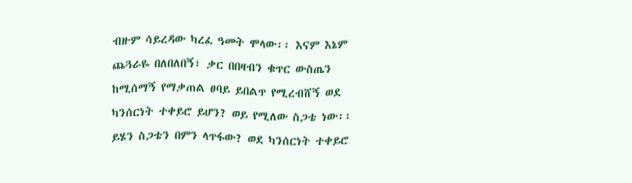ብዙም ሳይረዳው ካረፈ ዓመት ሞላው፡፡ እናም እኔም ጨጓራዬ በለበለበኝ፣ ቃር በበዛብን ቁጥር ውስጤን ከሚሰማኝ የማቃጠል ፀባይ ይበልጥ የሚረብሸኝ ወደ ካንሰርነት ተቀይሮ ይሆን? ወይ የሚለው ስጋቴ ነው፡፡ ይሄን ስጋቴን በምን ላጥፋው? ወደ ካንሰርነት ተቀይሮ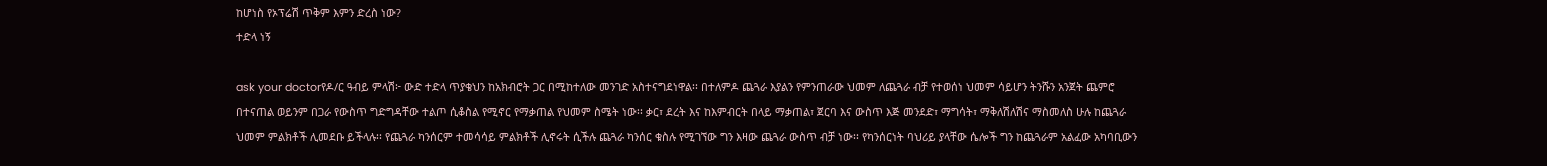ከሆነስ የኦፕሬሽ ጥቅም እምን ድረስ ነው?
ተድላ ነኝ

ask your doctorየዶ/ር ዓብይ ምላሽ፦ ውድ ተድላ ጥያቄህን ከአክብሮት ጋር በሚከተለው መንገድ አስተናግደነዋል፡፡ በተለምዶ ጨጓራ እያልን የምንጠራው ህመም ለጨጓራ ብቻ የተወሰነ ህመም ሳይሆን ትንሹን አንጀት ጨምሮ በተናጠል ወይንም በጋራ የውስጥ ግድግዳቸው ተልጦ ሲቆስል የሚኖር የማቃጠል የህመም ስሜት ነው፡፡ ቃር፣ ደረት እና ከእምብርት በላይ ማቃጠል፣ ጀርባ እና ውስጥ እጅ መንደድ፣ ማግሳት፣ ማቅለሽለሽና ማስመለስ ሁሉ ከጨጓራ ህመም ምልክቶች ሊመደቡ ይችላሉ፡፡ የጨጓራ ካንሰርም ተመሳሳይ ምልክቶች ሊኖሩት ሲችሉ ጨጓራ ካንሰር ቁስሉ የሚገኘው ግን እዛው ጨጓራ ውስጥ ብቻ ነው፡፡ የካንሰርነት ባህሪይ ያላቸው ሴሎች ግን ከጨጓራም አልፈው አካባቢውን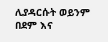ሊያዳርሱት ወይንም በደም እና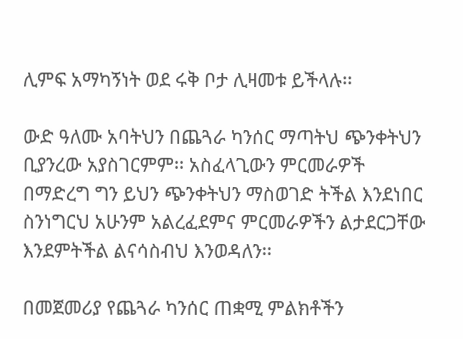ሊምፍ አማካኝነት ወደ ሩቅ ቦታ ሊዛመቱ ይችላሉ፡፡

ውድ ዓለሙ አባትህን በጨጓራ ካንሰር ማጣትህ ጭንቀትህን ቢያንረው አያስገርምም፡፡ አስፈላጊውን ምርመራዎች በማድረግ ግን ይህን ጭንቀትህን ማስወገድ ትችል እንደነበር ስንነግርህ አሁንም አልረፈደምና ምርመራዎችን ልታደርጋቸው እንደምትችል ልናሳስብህ እንወዳለን፡፡

በመጀመሪያ የጨጓራ ካንሰር ጠቋሚ ምልክቶችን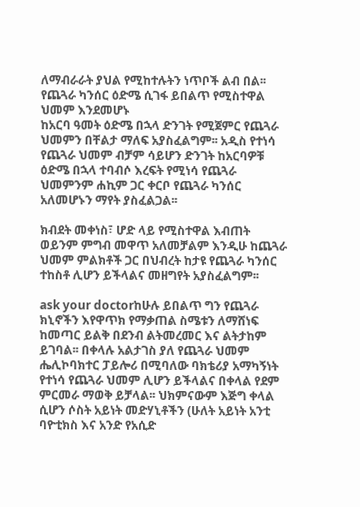ለማብራራት ያህል የሚከተሉትን ነጥቦች ልብ በል፡፡ የጨጓራ ካንሰር ዕድሜ ሲገፋ ይበልጥ የሚስተዋል ህመም እንደመሆኑ
ከአርባ ዓመት ዕድሜ በኋላ ድንገት የሚጀምር የጨጓራ ህመምን በቸልታ ማለፍ አያስፈልግም፡፡ አዲስ የተነሳ የጨጓራ ህመም ብቻም ሳይሆን ድንገት ከአርባዎቹ ዕድሜ በኋላ ተባብሶ እረፍት የሚነሳ የጨጓራ ህመምንም ሐኪም ጋር ቀርቦ የጨጓራ ካንሰር አለመሆኑን ማየት ያስፈልጋል፡፡

ክብደት መቀነስ፣ ሆድ ላይ የሚስተዋል እብጠት ወይንም ምግብ መዋጥ አለመቻልም እንዲሁ ከጨጓራ ህመም ምልክቶች ጋር በህብረት ከታዩ የጨጓራ ካንሰር ተከስቶ ሊሆን ይችላልና መዘግየት አያስፈልግም፡፡

ask your doctorከሁሉ ይበልጥ ግን የጨጓራ ክኒኖችን እየዋጥክ የማቃጠል ስሜቱን ለማሸነፍ ከመጣር ይልቅ በደንብ ልትመረመር እና ልትታከም ይገባል፡፡ በቀላሉ አልታገስ ያለ የጨጓራ ህመም ሔሊኮባክተር ፓይሎሪ በሚባለው ባክቴሪያ አማካኝነት የተነሳ የጨጓራ ህመም ሊሆን ይችላልና በቀላል የደም ምርመራ ማወቅ ይቻላል፡፡ ህክምናውም እጅግ ቀላል ሲሆን ሶስት አይነት መድሃኒቶችን (ሁለት አይነት አንቲ ባዮቲክስ እና አንድ የአሲድ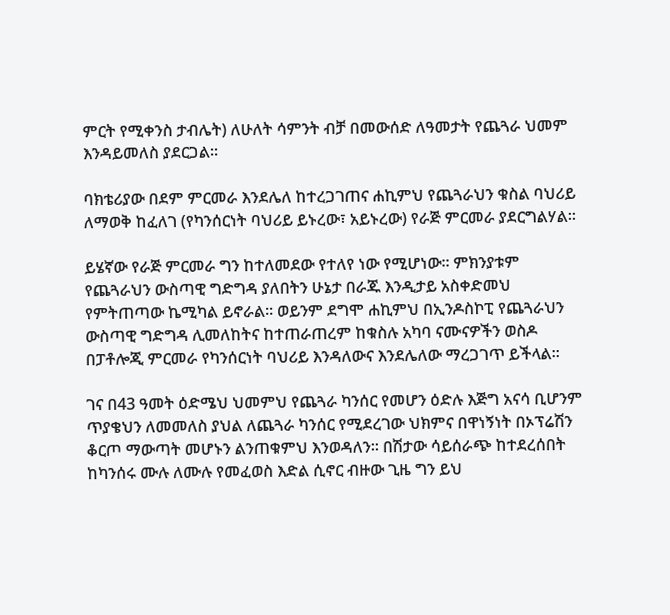ምርት የሚቀንስ ታብሌት) ለሁለት ሳምንት ብቻ በመውሰድ ለዓመታት የጨጓራ ህመም እንዳይመለስ ያደርጋል፡፡

ባክቴሪያው በደም ምርመራ እንደሌለ ከተረጋገጠና ሐኪምህ የጨጓራህን ቁስል ባህሪይ ለማወቅ ከፈለገ (የካንሰርነት ባህሪይ ይኑረው፣ አይኑረው) የራጅ ምርመራ ያደርግልሃል፡፡

ይሄኛው የራጅ ምርመራ ግን ከተለመደው የተለየ ነው የሚሆነው፡፡ ምክንያቱም የጨጓራህን ውስጣዊ ግድግዳ ያለበትን ሁኔታ በራጁ እንዲታይ አስቀድመህ የምትጠጣው ኬሚካል ይኖራል፡፡ ወይንም ደግሞ ሐኪምህ በኢንዶስኮፒ የጨጓራህን ውስጣዊ ግድግዳ ሊመለከትና ከተጠራጠረም ከቁስሉ አካባ ናሙናዎችን ወስዶ በፓቶሎጂ ምርመራ የካንሰርነት ባህሪይ እንዳለውና እንደሌለው ማረጋገጥ ይችላል፡፡

ገና በ43 ዓመት ዕድሜህ ህመምህ የጨጓራ ካንሰር የመሆን ዕድሉ እጅግ አናሳ ቢሆንም ጥያቄህን ለመመለስ ያህል ለጨጓራ ካንሰር የሚደረገው ህክምና በዋነኝነት በኦፕሬሽን ቆርጦ ማውጣት መሆኑን ልንጠቁምህ እንወዳለን፡፡ በሽታው ሳይሰራጭ ከተደረሰበት ከካንሰሩ ሙሉ ለሙሉ የመፈወስ እድል ሲኖር ብዙው ጊዜ ግን ይህ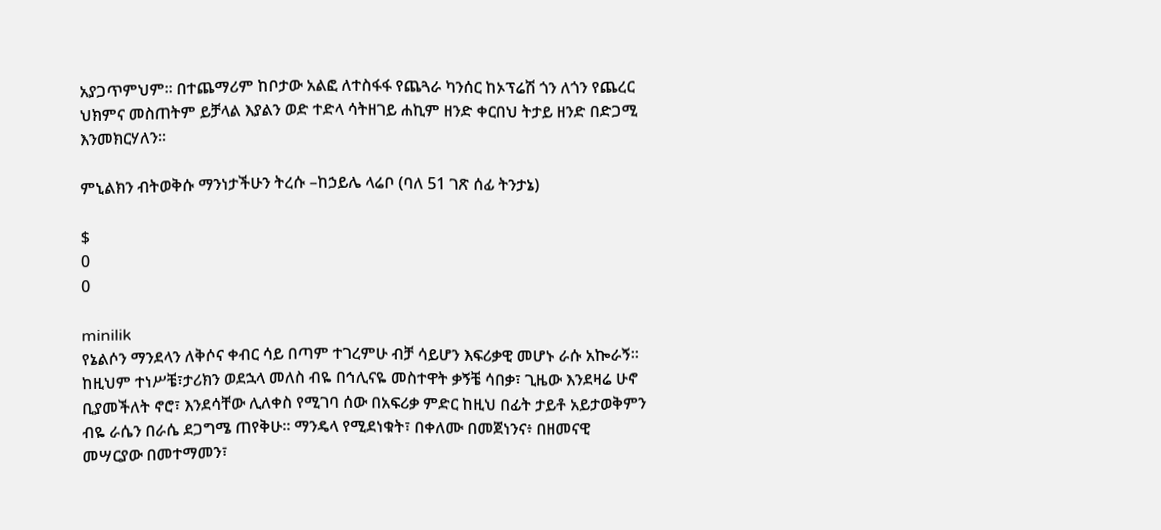አያጋጥምህም፡፡ በተጨማሪም ከቦታው አልፎ ለተስፋፋ የጨጓራ ካንሰር ከኦፕሬሽ ጎን ለጎን የጨረር ህክምና መስጠትም ይቻላል እያልን ወድ ተድላ ሳትዘገይ ሐኪም ዘንድ ቀርበህ ትታይ ዘንድ በድጋሚ እንመክርሃለን፡፡

ምኒልክን ብትወቅሱ ማንነታችሁን ትረሱ –ከኃይሌ ላሬቦ (ባለ 51 ገጽ ሰፊ ትንታኔ)

$
0
0

minilik
የኔልሶን ማንደላን ለቅሶና ቀብር ሳይ በጣም ተገረምሁ ብቻ ሳይሆን እፍሪቃዊ መሆኑ ራሱ አኰራኝ። ከዚህም ተነሥቼ፣ታሪክን ወደኋላ መለስ ብዬ በኅሊናዬ መስተዋት ቃኝቼ ሳበቃ፣ ጊዜው እንደዛሬ ሁኖ ቢያመችለት ኖሮ፣ እንደሳቸው ሊለቀስ የሚገባ ሰው በአፍሪቃ ምድር ከዚህ በፊት ታይቶ አይታወቅምን ብዬ ራሴን በራሴ ደጋግሜ ጠየቅሁ። ማንዴላ የሚደነቁት፣ በቀለሙ በመጀነንና፥ በዘመናዊ መሣርያው በመተማመን፣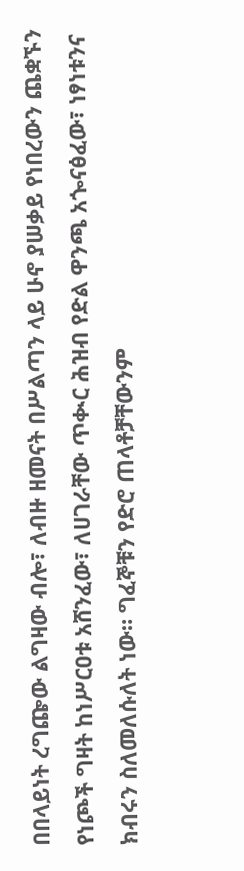በበላይነት ረግጬው ልግዛው ብሎ፣ ለብዙ ዘመናት በሥልጣን ላይ ሁኖ ያሠቃይ የነበረውን ጨቋኙን የነጮች ግዛት ከነሥርዐቱ አሸንፈው፣ ለሀገራቸው ጥቊር ሕዝብ የድል ዋንጫ አጐናፅፈው፣ ነፃነቱንና ክብሩን ስለመለሱለት ነው። ግፈኞቹን የድሮ ጠላቶቻቸውንም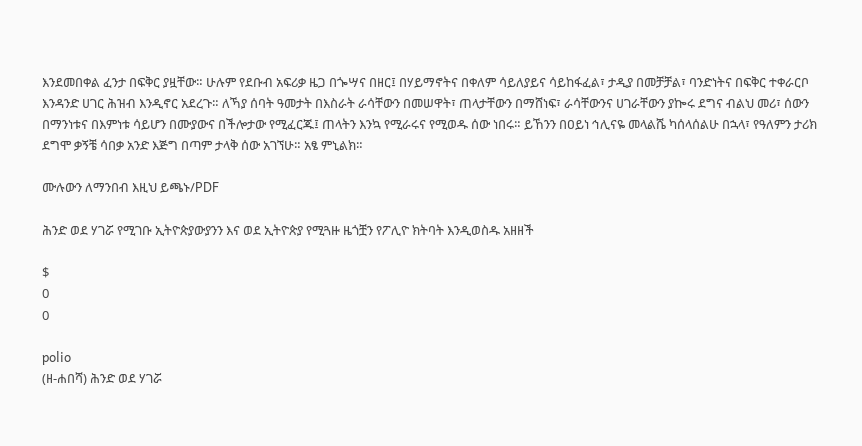እንደመበቀል ፈንታ በፍቅር ያዟቸው። ሁሉም የደቡብ አፍሪቃ ዜጋ በጐሣና በዘር፤ በሃይማኖትና በቀለም ሳይለያይና ሳይከፋፈል፣ ታዲያ በመቻቻል፣ ባንድነትና በፍቅር ተቀራርቦ እንዳንድ ሀገር ሕዝብ እንዲኖር አደረጉ። ለኻያ ሰባት ዓመታት በእስራት ራሳቸውን በመሠዋት፣ ጠላታቸውን በማሸነፍ፣ ራሳቸውንና ሀገራቸውን ያኰሩ ደግና ብልህ መሪ፣ ሰውን በማንነቱና በእምነቱ ሳይሆን በሙያውና በችሎታው የሚፈርጁ፤ ጠላትን እንኳ የሚራሩና የሚወዱ ሰው ነበሩ። ይኸንን በዐይነ ኅሊናዬ መላልሼ ካሰላሰልሁ በኋላ፣ የዓለምን ታሪክ ደግሞ ቃኝቼ ሳበቃ አንድ እጅግ በጣም ታላቅ ሰው አገኘሁ። አፄ ምኒልክ።

ሙሉውን ለማንበብ እዚህ ይጫኑ/PDF

ሕንድ ወደ ሃገሯ የሚገቡ ኢትዮጵያውያንን እና ወደ ኢትዮጵያ የሚጓዙ ዜጎቿን የፖሊዮ ክትባት እንዲወስዱ አዘዘች

$
0
0

polio
(ዘ-ሐበሻ) ሕንድ ወደ ሃገሯ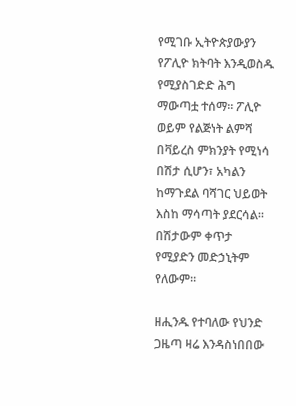የሚገቡ ኢትዮጵያውያን የፖሊዮ ክትባት እንዲወስዱ የሚያስገድድ ሕግ ማውጣቷ ተሰማ። ፖሊዮ ወይም የልጅነት ልምሻ በቫይረስ ምክንያት የሚነሳ በሽታ ሲሆን፣ አካልን ከማጉደል ባሻገር ህይወት እስከ ማሳጣት ያደርሳል። በሽታውም ቀጥታ የሚያድን መድኃኒትም የለውም።

ዘሒንዱ የተባለው የህንድ ጋዜጣ ዛሬ እንዳስነበበው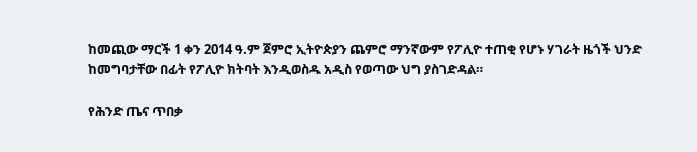ከመጪው ማርች 1 ቀን 2014 ዓ.ም ጀምሮ ኢትዮጵያን ጨምሮ ማንኛውም የፖሊዮ ተጠቂ የሆኑ ሃገራት ዜጎች ህንድ ከመግባታቸው በፊት የፖሊዮ ክትባት እንዲወስዱ አዲስ የወጣው ህግ ያስገድዳል።

የሕንድ ጤና ጥበቃ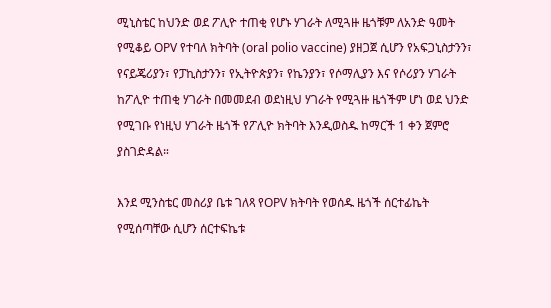ሚኒስቴር ከህንድ ወደ ፖሊዮ ተጠቂ የሆኑ ሃገራት ለሚጓዙ ዜጎቹም ለአንድ ዓመት የሚቆይ OPV የተባለ ክትባት (oral polio vaccine) ያዘጋጀ ሲሆን የአፍጋኒስታንን፣ የናይጄሪያን፣ የፓኪስታንን፣ የኢትዮጵያን፣ የኬንያን፣ የሶማሊያን እና የሶሪያን ሃገራት ከፖሊዮ ተጠቂ ሃገራት በመመደብ ወደነዚህ ሃገራት የሚጓዙ ዜጎችም ሆነ ወደ ህንድ የሚገቡ የነዚህ ሃገራት ዜጎች የፖሊዮ ክትባት እንዲወስዱ ከማርች 1 ቀን ጀምሮ ያስገድዳል።

እንደ ሚንስቴር መስሪያ ቤቱ ገለጻ የOPV ክትባት የወሰዱ ዜጎች ሰርተፊኬት የሚሰጣቸው ሲሆን ሰርተፍኬቱ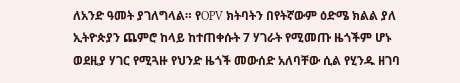ለአንድ ዓመት ያገለግላል። የOPV ክትባትን በየትኛውም ዕድሜ ክልል ያለ ኢትዮጵያን ጨምሮ ከላይ ከተጠቀሱት 7 ሃገራት የሚመጡ ዜጎችም ሆኑ ወደዚያ ሃገር የሚጓዙ የህንድ ዜጎች መውሰድ አለባቸው ሲል የሂንዱ ዘገባ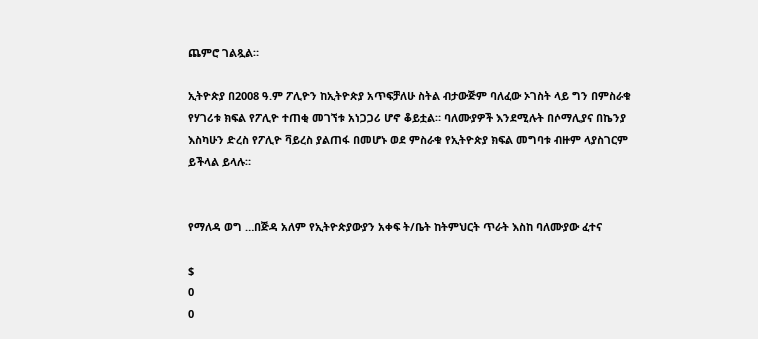ጨምሮ ገልጿል።

ኢትዮጵያ በ2008 ዓ.ም ፖሊዮን ከኢትዮጵያ አጥፍቻለሁ ስትል ብታውጅም ባለፈው ኦገስት ላይ ግን በምስራቁ የሃገሪቱ ክፍል የፖሊዮ ተጠቂ መገኘቱ አነጋጋሪ ሆኖ ቆይቷል። ባለሙያዎች እንደሚሉት በሶማሊያና በኬንያ እስካሁን ድረስ የፖሊዮ ቫይረስ ያልጠፋ በመሆኑ ወደ ምስራቁ የኢትዮጵያ ክፍል መግባቱ ብዙም ላያስገርም ይችላል ይላሉ።


የማለዳ ወግ …በጅዳ አለም የኢትዮጵያውያን አቀፍ ት/ቤት ከትምህርት ጥራት እስከ ባለሙያው ፈተና

$
0
0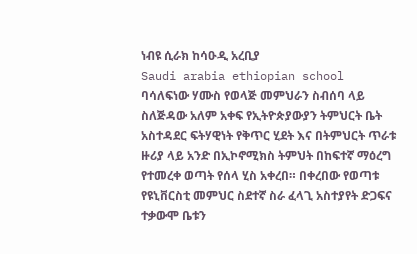ነብዩ ሲራክ ከሳዑዲ አረቢያ
Saudi arabia ethiopian school
ባሳለፍነው ሃሙስ የወላጅ መምህራን ስብሰባ ላይ ስለጅዳው አለም አቀፍ የኢትዮጵያውያን ትምህርት ቤት አስተዳደር ፍትሃዊነት የቅጥር ሂደት እና በትምህርት ጥራቱ ዙሪያ ላይ አንድ በኢኮኖሚክስ ትምህት በከፍተኛ ማዕረግ የተመረቀ ወጣት የሰላ ሂስ አቀረበ። በቀረበው የወጣቱ የዩኒቨርስቲ መምህር ስደተኛ ስራ ፈላጊ አስተያየት ድጋፍና ተቃውሞ ቤቱን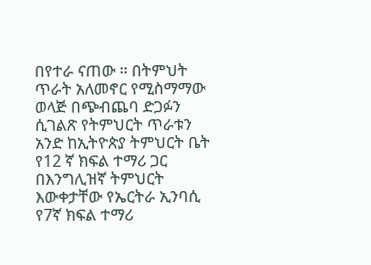በየተራ ናጠው ። በትምህት ጥራት አለመኖር የሚስማማው ወላጅ በጭብጨባ ድጋፉን ሲገልጽ የትምህርት ጥራቱን አንድ ከኢትዮጵያ ትምህርት ቤት የ12 ኛ ክፍል ተማሪ ጋር በእንግሊዝኛ ትምህርት እውቀታቸው የኤርትራ ኢንባሲ የ7ኛ ክፍል ተማሪ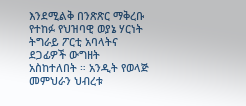እንደሚልቅ በንጽጽር ማቅረቡ የተከፉ የህዝባዊ ወያኔ ሃርነት ትግራይ ፖርቲ አባላትና ደጋፊዎች ውግዘት አስከተለበት ። አንዲት የወላጅ መምህራን ህብረቱ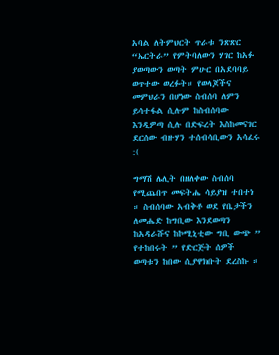አባል ለትምህርት ጥራቱ ንጽጽር “ኤርትራ” የምትባለውን ሃገር ከአፉ ያወጣውን ወጣት ምሁር በአደባባይ ወጥተው ወረፉት። የወላጆችና መምህራን በሆነው ስብሰባ ለምን ይሳተፋል ሲሉም ከስብሰባው እንዲዎጣ ሲሉ በድፍረት እስከመናገር ደርሰው ብዙሃን ተሰብሳቢውን አሳፈሩ :(

ግማሽ ሌሊት በዘለቀው ስብሰባ የሚጨበጥ መፍትሔ ሳይያዝ ተበተነ ። ስብሰባው አብቅቶ ወደ የቤታችን ለመሔድ ከግቢው እንደወጣን ከአዳራሹና ከኮሚኒቲው ግቢ ውጭ ” የተከበሩት ” የድርጅት ሰዎች ወጣቱን ከበው ሲያዋክቡት ደረስኩ ።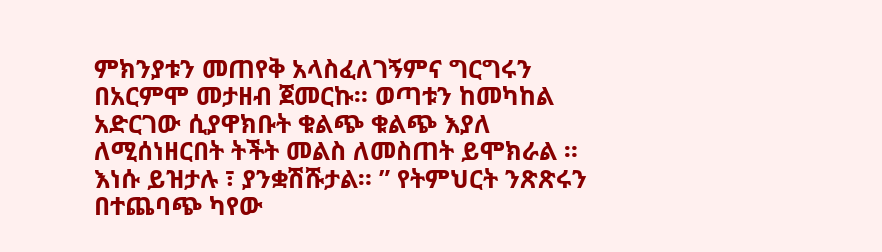ምክንያቱን መጠየቅ አላስፈለገኝምና ግርግሩን በአርምሞ መታዘብ ጀመርኩ። ወጣቱን ከመካከል አድርገው ሲያዋክቡት ቁልጭ ቁልጭ እያለ ለሚሰነዘርበት ትችት መልስ ለመስጠት ይሞክራል ። እነሱ ይዝታሉ ፣ ያንቋሽሹታል። ” የትምህርት ንጽጽሩን በተጨባጭ ካየው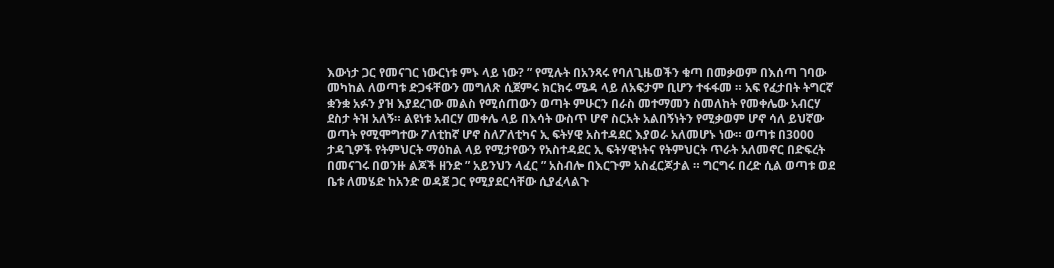እውነታ ጋር የመናገር ነውርነቱ ምኑ ላይ ነው? ” የሚሉት በአንጻሩ የባለጊዜወችን ቁጣ በመቃወም በእሰጣ ገባው መካከል ለወጣቱ ድጋፋቸውን መግለጽ ሲጀምሩ ክርክሩ ሜዳ ላይ ለአፍታም ቢሆን ተፋፋመ ። አፍ የፈታበት ትግርኛ ቋንቋ አፉን ያዝ እያደረገው መልስ የሚሰጠውን ወጣት ምሁርን በራስ መተማመን ስመለከት የመቀሌው አብርሃ ደስታ ትዝ አለኝ። ልዩነቱ አብርሃ መቀሌ ላይ በእሳት ውስጥ ሆኖ ስርአት አልበኝነትን የሚቃወም ሆኖ ሳለ ይህኛው ወጣት የሚሞግተው ፖለቲከኛ ሆኖ ስለፖለቲካና ኢ ፍትሃዊ አስተዳደር እያወራ አለመሆኑ ነው። ወጣቱ በ3000 ታዳጊዎች የትምህርት ማዕከል ላይ የሚታየውን የአስተዳደር ኢ ፍትሃዊነትና የትምህርት ጥራት አለመኖር በድፍረት በመናገሩ በወንዙ ልጆች ዘንድ ” አይንህን ላፈር ” አስብሎ በእርጉም አስፈርጆታል ። ግርግሩ በረድ ሲል ወጣቱ ወደ ቤቱ ለመሄድ ከአንድ ወዳጀ ጋር የሚያደርሳቸው ሲያፈላልጉ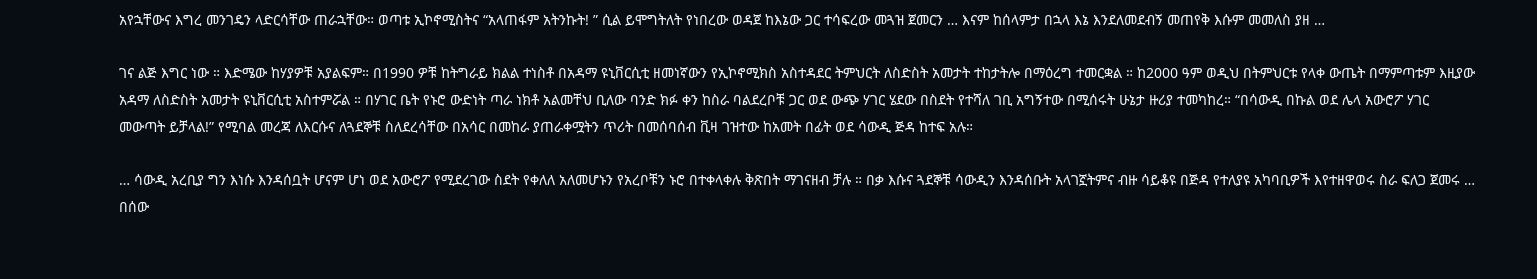አየኋቸውና እግረ መንገዴን ላድርሳቸው ጠራኋቸው። ወጣቱ ኢኮኖሚስትና “አላጠፋም አትንኩት! ” ሲል ይሞግትለት የነበረው ወዳጀ ከእኔው ጋር ተሳፍረው መጓዝ ጀመርን … እናም ከሰላምታ በኋላ እኔ እንደለመደብኝ መጠየቅ እሱም መመለስ ያዘ …

ገና ልጅ እግር ነው ። እድሜው ከሃያዎቹ አያልፍም። በ1990 ዎቹ ከትግራይ ክልል ተነስቶ በአዳማ ዩኒቨርሲቲ ዘመነኛውን የኢኮኖሚክስ አስተዳደር ትምህርት ለስድስት አመታት ተከታትሎ በማዕረግ ተመርቋል ። ከ2000 ዓም ወዲህ በትምህርቱ የላቀ ውጤት በማምጣቱም እዚያው አዳማ ለስድስት አመታት ዩኒቨርሲቲ አስተምሯል ። በሃገር ቤት የኑሮ ውድነት ጣራ ነክቶ አልመቸህ ቢለው ባንድ ክፉ ቀን ከስራ ባልደረቦቹ ጋር ወደ ውጭ ሃገር ሄደው በስደት የተሻለ ገቢ አግኝተው በሚሰሩት ሁኔታ ዙሪያ ተመካከረ። “በሳውዲ በኩል ወደ ሌላ አውሮፖ ሃገር መውጣት ይቻላል!” የሚባል መረጃ ለእርሱና ለጓደኞቹ ስለደረሳቸው በአሳር በመከራ ያጠራቀሟትን ጥሪት በመሰባሰብ ቪዛ ገዝተው ከአመት በፊት ወደ ሳውዲ ጅዳ ከተፍ አሉ።

… ሳውዲ አረቢያ ግን እነሱ እንዳሰቧት ሆናም ሆነ ወደ አውሮፖ የሚደረገው ስደት የቀለለ አለመሆኑን የአረቦቹን ኑሮ በተቀላቀሉ ቅጽበት ማገናዘብ ቻሉ ። በቃ እሱና ጓደኞቹ ሳውዲን እንዳሰቡት አላገኟትምና ብዙ ሳይቆዩ በጅዳ የተለያዩ አካባቢዎች እየተዘዋወሩ ስራ ፍለጋ ጀመሩ … በሰው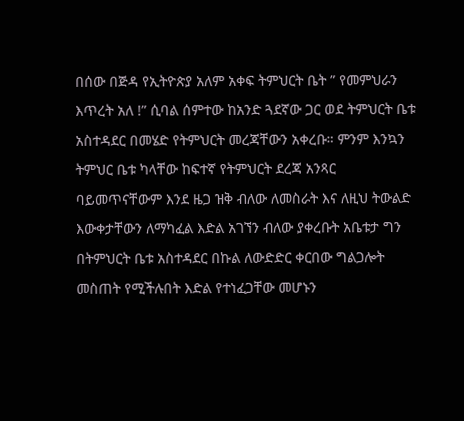በሰው በጅዳ የኢትዮጵያ አለም አቀፍ ትምህርት ቤት ” የመምህራን እጥረት አለ !” ሲባል ሰምተው ከአንድ ጓደኛው ጋር ወደ ትምህርት ቤቱ አስተዳደር በመሄድ የትምህርት መረጃቸውን አቀረቡ። ምንም እንኳን ትምህር ቤቱ ካላቸው ከፍተኛ የትምህርት ደረጃ አንጻር ባይመጥናቸውም እንደ ዜጋ ዝቅ ብለው ለመስራት እና ለዚህ ትውልድ እውቀታቸውን ለማካፈል እድል አገኘን ብለው ያቀረቡት አቤቱታ ግን በትምህርት ቤቱ አስተዳደር በኩል ለውድድር ቀርበው ግልጋሎት መስጠት የሚችሉበት እድል የተነፈጋቸው መሆኑን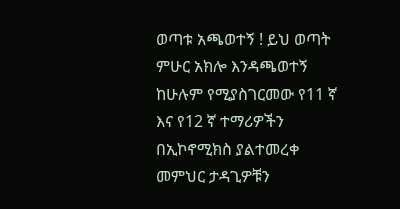ወጣቱ አጫወተኝ ! ይህ ወጣት ምሁር አክሎ እንዳጫወተኝ ከሁሉም የሚያስገርመው የ11 ኛ እና የ12 ኛ ተማሪዎችን በኢኮኖሚክስ ያልተመረቀ መምህር ታዳጊዎቹን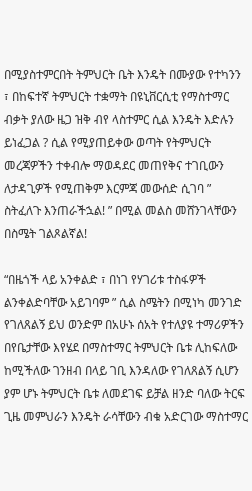በሚያስተምርበት ትምህርት ቤት እንዴት በሙያው የተካንን ፣ በከፍተኛ ትምህርት ተቋማት በዩኒቨርሲቲ የማስተማር ብቃት ያለው ዜጋ ዝቅ ብየ ላስተምር ሲል እንዴት እድሉን ይነፈጋል ? ሲል የሚያጠይቀው ወጣት የትምህርት መረጃዎችን ተቀብሎ ማወዳደር መጠየቅና ተገቢውን ለታዳጊዎች የሚጠቅም እርምጃ መውሰድ ሲገባ ” ስትፈለጉ እንጠራችኋል! ” በሚል መልስ መሸንገላቸውን በስሜት ገልጾልኛል!

“በዜጎች ላይ አንቀልድ ፣ በነገ የሃገሪቱ ተስፋዎች ልንቀልድባቸው አይገባም ” ሲል ስሜትን በሚነካ መንገድ የገለጸልኝ ይህ ወንድም በአሁኑ ሰአት የተለያዩ ተማሪዎችን በየቤታቸው እየሄደ በማስተማር ትምህርት ቤቱ ሊከፍለው ከሚችለው ገንዘብ በላይ ገቢ እንዳለው የገለጸልኝ ሲሆን ያም ሆኑ ትምህርት ቤቱ ለመደገፍ ይቻል ዘንድ ባለው ትርፍ ጊዜ መምህራን እንዴት ራሳቸውን ብቁ አድርገው ማስተማር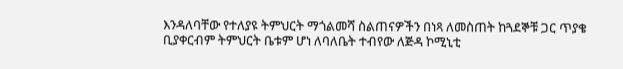እንዳለባቸው የተለያዩ ትምህርት ማጎልመሻ ስልጠናዎችን በነጻ ለመስጠት ከጓደኞቹ ጋር ጥያቄ ቢያቀርብም ትምህርት ቤቱም ሆነ ለባለቤት ተብየው ለጅዳ ኮሚኒቲ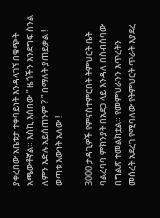ያቀረበው አቤቱታ ተቀባይነት እንዳላገኘ በቁጭት አጫውቶኛል። እስኪ እሰበው ” ዜጎችን እንደግፍ ስንል ለምን እድሉ አይሰጠንም ? ” በማለት ያጠይቃል ! ወጣቱ እውነት አለው !

3000 ታዳጊዎች የምናስተምርበት ትምህርት ቤት ባልረባባ ምክንያት በአደጋ ላይ እንዳለ በስብሰባው በግልጽ ተመልክቷል። የመምህራንን እጥረትን መሰረት አደረገ የሚባለው የትምህርት ጥራት እያደረ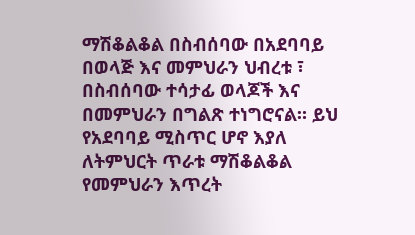ማሽቆልቆል በስብሰባው በአደባባይ በወላጅ እና መምህራን ህብረቱ ፣ በስብሰባው ተሳታፊ ወላጆች እና በመምህራን በግልጽ ተነግሮናል። ይህ የአደባባይ ሚስጥር ሆኖ እያለ ለትምህርት ጥራቱ ማሽቆልቆል የመምህራን እጥረት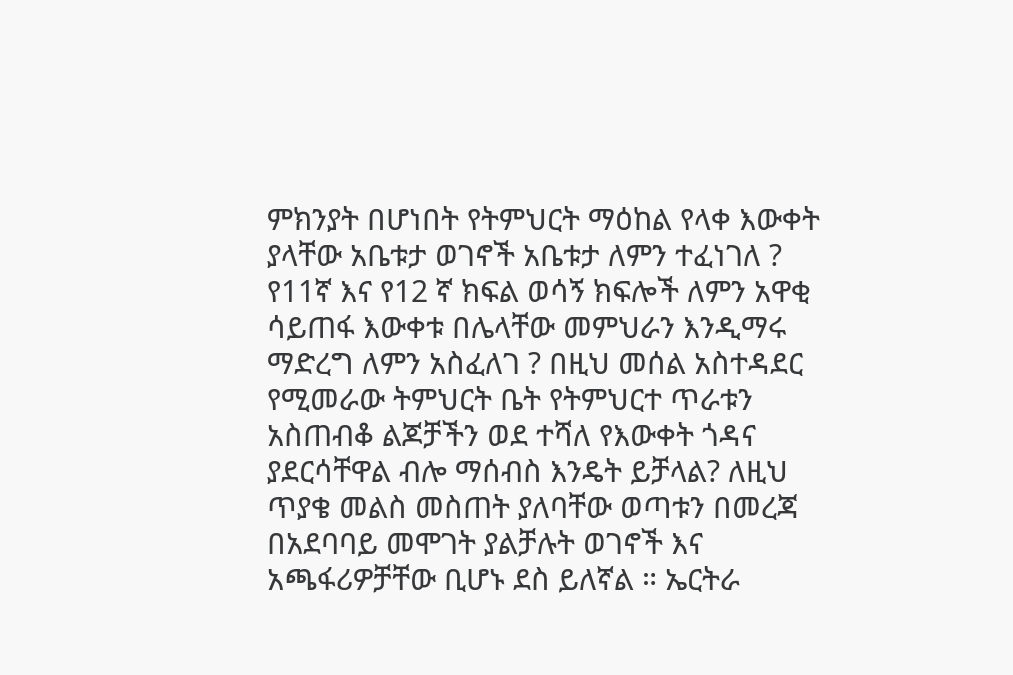ምክንያት በሆነበት የትምህርት ማዕከል የላቀ እውቀት ያላቸው አቤቱታ ወገኖች አቤቱታ ለምን ተፈነገለ ? የ11ኛ እና የ12 ኛ ክፍል ወሳኝ ክፍሎች ለምን አዋቂ ሳይጠፋ እውቀቱ በሌላቸው መምህራን እንዲማሩ ማድረግ ለምን አስፈለገ ? በዚህ መሰል አስተዳደር የሚመራው ትምህርት ቤት የትምህርተ ጥራቱን አስጠብቆ ልጆቻችን ወደ ተሻለ የእውቀት ጎዳና ያደርሳቸዋል ብሎ ማሰብስ እንዴት ይቻላል? ለዚህ ጥያቄ መልስ መስጠት ያለባቸው ወጣቱን በመረጃ በአደባባይ መሞገት ያልቻሉት ወገኖች እና አጫፋሪዎቻቸው ቢሆኑ ደስ ይለኛል ። ኤርትራ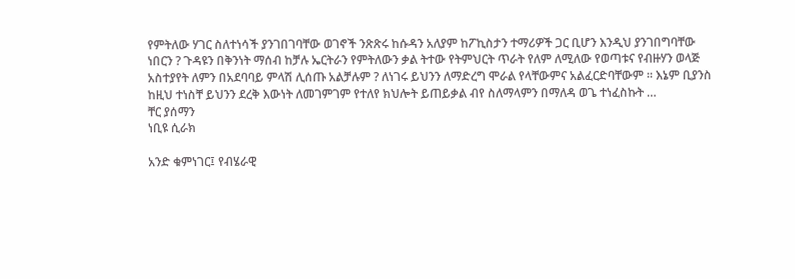የምትለው ሃገር ስለተነሳች ያንገበገባቸው ወገኖች ንጽጽሩ ከሱዳን አለያም ከፖኪስታን ተማሪዎች ጋር ቢሆን እንዲህ ያንገበግባቸው ነበርን ? ጉዳዩን በቅንነት ማሰብ ከቻሉ ኤርትራን የምትለውን ቃል ትተው የትምህርት ጥራት የለም ለሚለው የወጣቱና የብዙሃን ወላጅ አስተያየት ለምን በአደባባይ ምላሽ ሊሰጡ አልቻሉም ? ለነገሩ ይህንን ለማድረግ ሞራል የላቸውምና አልፈርድባቸውም ። እኔም ቢያንስ ከዚህ ተነስቸ ይህንን ደረቅ እውነት ለመገምገም የተለየ ክህሎት ይጠይቃል ብየ ስለማላምን በማለዳ ወጌ ተነፈስኩት …
ቸር ያሰማን
ነቢዩ ሲራክ

አንድ ቁምነገር፤ የብሄራዊ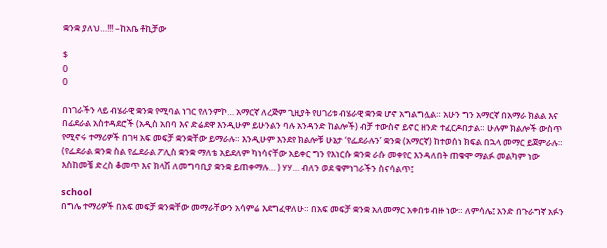ቋንቋ ያለህ…!!! –ከአቤ ቶኪቻው

$
0
0

በነገራችን ላይ ብሄራዊ ቋንቋ የሚባል ነገር የለንምኮ… አማርኛ ለረጅም ጊዚያት የሀገሪቱ ብሄራዊ ቋንቋ ሆኖ አግልግሏል። አሁን ግን አማርኛ በአማራ ክልል እና በፊደራል አስተዳደሮች (አዲስ አበባ እና ድሬደዋ እንዲሁም ይሁንልን ባሉ አንዳንድ ከልሎች) ብቻ ተውስኖ ይኖር ዘንድ ተፈርዶበታል። ሁሉም ክልሎች ውስጥ የሚኖሩ ተማሪዎች በገዛ አፍ መፍቻ ቋንቋቸው ይማራሉ። እንዲሁም እንደየ ክልሎቹ ሁኔታ ‘የፌደራሉን’ ቋንቋ (አማርኛ) ከተወሰነ ክፍል በኋላ መማር ይጀምራሉ። (የፌደራል ቋንቋ ስል የፌደራል ፖሊስ ቋንቋ ማለቴ አይደለም ካነሳናቸው አይቀር ግን የእነርሱ ቋንቋ ራሱ መቀየር እንዳለበት ጠቁሞ ማልፉ መልካም ነው እስከመቼ ድረስ ቆመጥ እና ክላሽ ለመግባቢያ ቋንቋ ይጠቀማሉ… ) ሃሃ… ብለን ወደ ቁምነገራችን ስናሳልጥ፤

school
በግሌ ተማሪዎች በአፍ መፍቻ ቋንቋቸው መማራቸውን አሳምሬ እደግፈዋለሁ። በአፍ መፍቻ ቋንቋ አለመማር አቀበቱ ብዙ ነው። ለምሳሌ፤ አንድ በጉራግኛ አፉን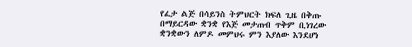የፈታ ልጅ በሳይንስ ትምህርት ክፍለ ጊዜ በቅጡ በማይርዳው ቋንቋ የእጅ መታጠብ ጥቅም ቢነገረው ቋንቋውን ለምዶ መምህሩ ምን እያለው እንደሆነ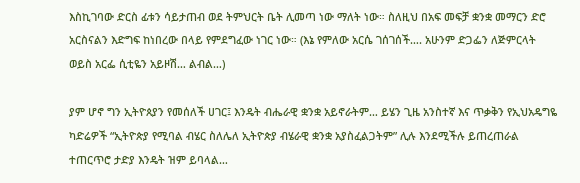እስኪገባው ድርስ ፊቱን ሳይታጠብ ወደ ትምህርት ቤት ሊመጣ ነው ማለት ነው። ስለዚህ በአፍ መፍቻ ቋንቋ መማርን ድሮ አርስናልን እድግፍ ከነበረው በላይ የምደግፈው ነገር ነው። (እኔ የምለው አርሴ ገሰገሰች…. አሁንም ድጋፌን ለጅምርላት ወይስ አርፌ ሲቲዬን አይዞሽ… ልብል…)

ያም ሆኖ ግን ኢትዮጰያን የመሰለች ሀገር፤ እንዴት ብሔራዊ ቋንቋ አይኖራትም… ይሄን ጊዜ አንስተኛ እና ጥቃቅን የኢህአዴግዬ ካድሬዎች “ኢትዮጵያ የሚባል ብሄር ስለሌለ ኢትዮጵያ ብሄራዊ ቋንቋ አያስፈልጋትም” ሊሉ እንደሚችሉ ይጠረጠራል ተጠርጥሮ ታድያ እንዴት ዝም ይባላል…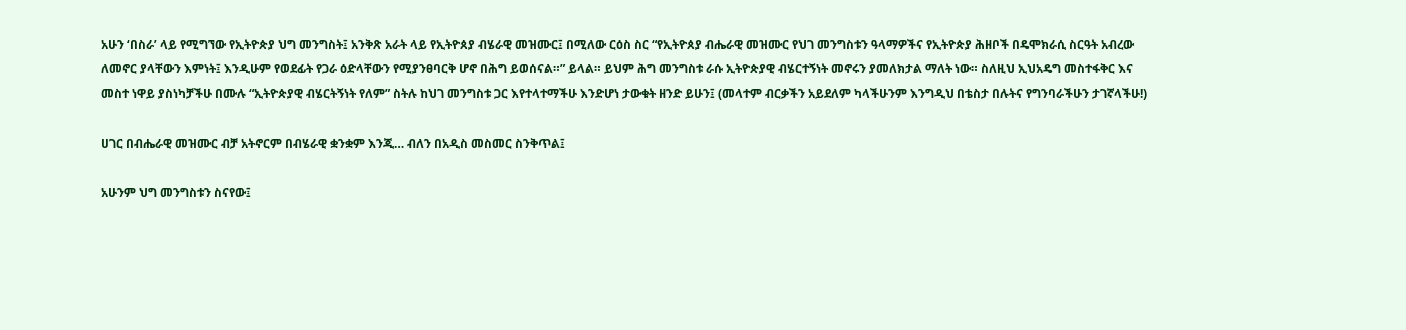አሁን ‘በስራ’ ላይ የሚግኘው የኢትዮጵያ ህግ መንግስት፤ አንቅጽ አራት ላይ የኢትዮጰያ ብሄራዊ መዝሙር፤ በሚለው ርዕስ ስር “የኢትዮጰያ ብሔራዊ መዝሙር የህገ መንግስቱን ዓላማዎችና የኢትዮጵያ ሕዘቦች በዴሞክራሲ ስርዓት አብረው ለመኖር ያላቸውን እምነት፤ እንዲሁም የወደፊት የጋራ ዕድላቸውን የሚያንፀባርቅ ሆኖ በሕግ ይወሰናል።” ይላል። ይህም ሕግ መንግስቱ ራሱ ኢትዮጵያዊ ብሄርተኝነት መኖሩን ያመለክታል ማለት ነው። ስለዚህ ኢህአዴግ መስተፋቅር እና መስተ ነዋይ ያስነካቻችሁ በሙሉ “ኢትዮጵያዊ ብሄርትኝነት የለም” ስትሉ ከህገ መንግስቱ ጋር እየተላተማችሁ እንድሆነ ታውቁት ዘንድ ይሁን፤ (መላተም ብርቃችን አይደለም ካላችሁንም እንግዲህ በቴስታ በሉትና የግንባራችሁን ታገኛላችሁ!)

ሀገር በብሔራዊ መዝሙር ብቻ አትኖርም በብሄራዊ ቋንቋም እንጂ… ብለን በአዲስ መስመር ስንቅጥል፤

አሁንም ህግ መንግስቱን ስናየው፤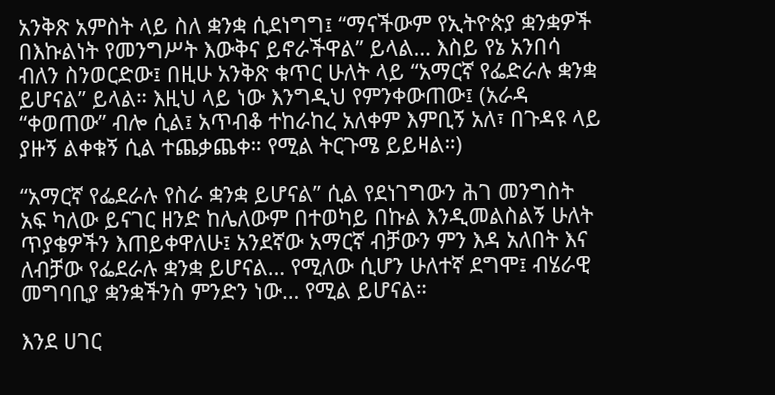አንቅጽ አምስት ላይ ስለ ቋንቋ ሲደነግግ፤ “ማናችውም የኢትዮጵያ ቋንቋዎች በእኩልነት የመንግሥት እውቅና ይኖራችዋል” ይላል… እስይ የኔ አንበሳ ብለን ስንወርድው፤ በዚሁ አንቅጽ ቁጥር ሁለት ላይ “አማርኛ የፌድራሉ ቋንቋ ይሆናል” ይላል። እዚህ ላይ ነው እንግዲህ የምንቀውጠው፤ (አራዳ “ቀወጠው” ብሎ ሲል፤ አጥብቆ ተከራከረ አለቀም እምቢኝ አለ፣ በጉዳዩ ላይ ያዙኝ ልቀቁኝ ሲል ተጨቃጨቀ። የሚል ትርጉሜ ይይዛል።)

“አማርኛ የፌደራሉ የስራ ቋንቋ ይሆናል” ሲል የደነገግውን ሕገ መንግስት አፍ ካለው ይናገር ዘንድ ከሌለውም በተወካይ በኩል እንዲመልስልኝ ሁለት ጥያቄዎችን እጠይቀዋለሁ፤ አንደኛው አማርኛ ብቻውን ምን እዳ አለበት እና ለብቻው የፌደራሉ ቋንቋ ይሆናል… የሚለው ሲሆን ሁለተኛ ደግሞ፤ ብሄራዊ መግባቢያ ቋንቋችንስ ምንድን ነው… የሚል ይሆናል።

እንደ ሀገር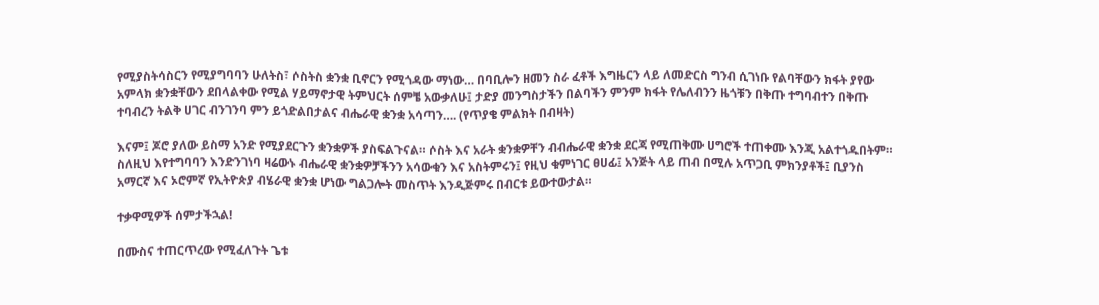የሚያስትሳስርን የሚያግባባን ሁለትስ፣ ሶስትስ ቋንቋ ቢኖርን የሚጎዳው ማነው… በባቢሎን ዘመን ስራ ፈቶች እግዜርን ላይ ለመድርስ ግንብ ሲገነቡ የልባቸውን ክፋት ያየው አምላክ ቋንቋቸውን ደበላልቀው የሚል ሃይማኖታዊ ትምህርት ሰምቼ አውቃለሁ፤ ታድያ መንግስታችን በልባችን ምንም ክፋት የሌለብንን ዜጎቹን በቅጡ ተግባብተን በቅጡ ተባብረን ትልቅ ሀገር ብንገንባ ምን ይጎድልበታልና ብሔራዊ ቋንቋ አሳጣን…. (የጥያቄ ምልክት በብዛት)

እናም፤ ጆሮ ያለው ይስማ አንድ የሚያደርጉን ቋንቋዎች ያስፍልጉናል። ሶስት እና አራት ቋንቋዎቸን ብብሔራዊ ቋንቋ ደርጃ የሚጠቅሙ ሀግሮች ተጠቀሙ እንጂ አልተጎዱበትም። ስለዚህ እየተግባባን እንድንገነባ ዛሬውኑ ብሔራዊ ቋንቋዎቻችንን አሳውቁን እና አስትምሩን፤ የዚህ ቁምነገር ፀሀፊ፤ አንጅት ላይ ጠብ በሚሉ አጥጋቢ ምክንያቶች፤ ቢያንስ አማርኛ እና ኦሮምኛ የኢትዮጵያ ብሄራዊ ቋንቋ ሆነው ግልጋሎት መስጥት እንዲጅምሩ በብርቱ ይውተውታል።

ተቃዋሚዎች ሰምታችኋል!

በሙስና ተጠርጥረው የሚፈለጉት ጌቱ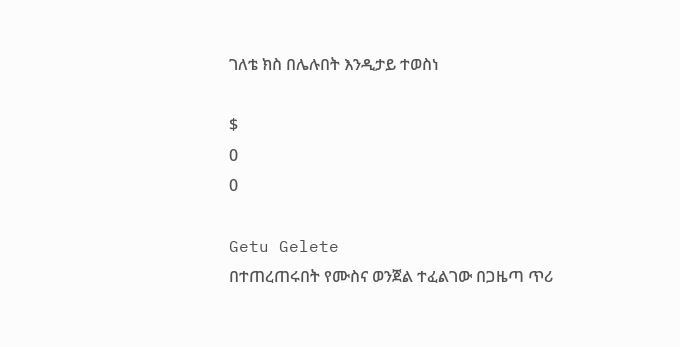ገለቴ ክስ በሌሉበት እንዲታይ ተወስነ

$
0
0

Getu Gelete
በተጠረጠሩበት የሙስና ወንጀል ተፈልገው በጋዜጣ ጥሪ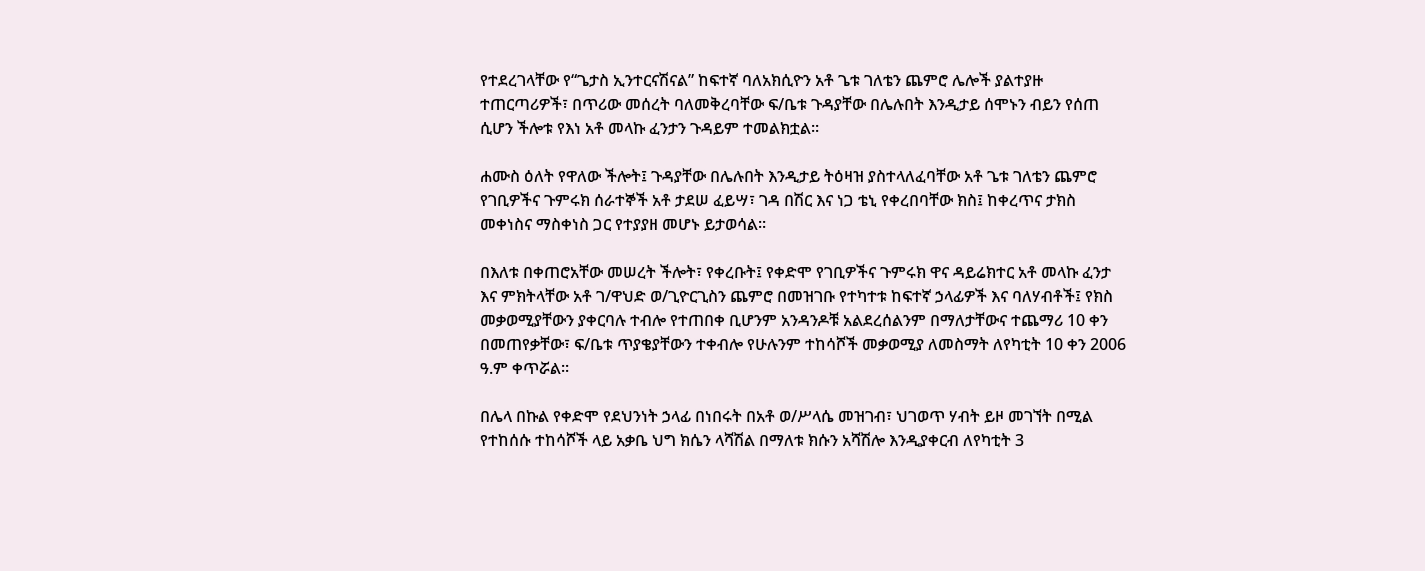የተደረገላቸው የ“ጌታስ ኢንተርናሽናል” ከፍተኛ ባለአክሲዮን አቶ ጌቱ ገለቴን ጨምሮ ሌሎች ያልተያዙ ተጠርጣሪዎች፣ በጥሪው መሰረት ባለመቅረባቸው ፍ/ቤቱ ጉዳያቸው በሌሉበት እንዲታይ ሰሞኑን ብይን የሰጠ ሲሆን ችሎቱ የእነ አቶ መላኩ ፈንታን ጉዳይም ተመልክቷል፡፡

ሐሙስ ዕለት የዋለው ችሎት፤ ጉዳያቸው በሌሉበት እንዲታይ ትዕዛዝ ያስተላለፈባቸው አቶ ጌቱ ገለቴን ጨምሮ የገቢዎችና ጉምሩክ ሰራተኞች አቶ ታደሠ ፈይሣ፣ ገዳ በሽር እና ነጋ ቴኒ የቀረበባቸው ክስ፤ ከቀረጥና ታክስ መቀነስና ማስቀነስ ጋር የተያያዘ መሆኑ ይታወሳል፡፡

በእለቱ በቀጠሮአቸው መሠረት ችሎት፣ የቀረቡት፤ የቀድሞ የገቢዎችና ጉምሩክ ዋና ዳይሬክተር አቶ መላኩ ፈንታ እና ምክትላቸው አቶ ገ/ዋህድ ወ/ጊዮርጊስን ጨምሮ በመዝገቡ የተካተቱ ከፍተኛ ኃላፊዎች እና ባለሃብቶች፤ የክስ መቃወሚያቸውን ያቀርባሉ ተብሎ የተጠበቀ ቢሆንም አንዳንዶቹ አልደረሰልንም በማለታቸውና ተጨማሪ 10 ቀን በመጠየቃቸው፣ ፍ/ቤቱ ጥያቄያቸውን ተቀብሎ የሁሉንም ተከሳሾች መቃወሚያ ለመስማት ለየካቲት 10 ቀን 2006 ዓ.ም ቀጥሯል፡፡

በሌላ በኩል የቀድሞ የደህንነት ኃላፊ በነበሩት በአቶ ወ/ሥላሴ መዝገብ፣ ህገወጥ ሃብት ይዞ መገኘት በሚል የተከሰሱ ተከሳሾች ላይ አቃቤ ህግ ክሴን ላሻሽል በማለቱ ክሱን አሻሽሎ እንዲያቀርብ ለየካቲት 3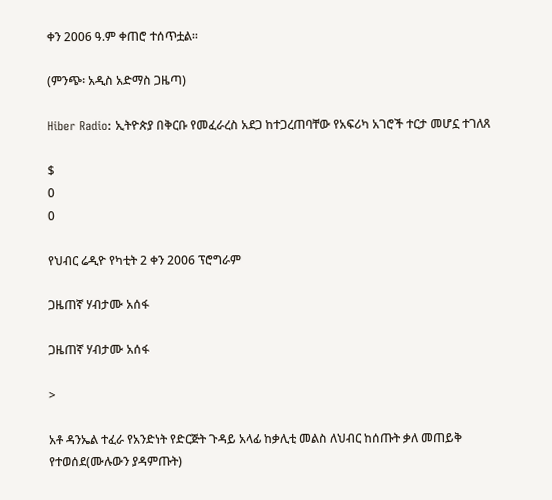ቀን 2006 ዓ.ም ቀጠሮ ተሰጥቷል፡፡

(ምንጭ፡ አዲስ አድማስ ጋዜጣ)

Hiber Radio: ኢትዮጵያ በቅርቡ የመፈራረስ አደጋ ከተጋረጠባቸው የአፍሪካ አገሮች ተርታ መሆኗ ተገለጸ

$
0
0

የህብር ሬዲዮ የካቲት 2 ቀን 2006 ፕሮግራም

ጋዜጠኛ ሃብታሙ አሰፋ

ጋዜጠኛ ሃብታሙ አሰፋ

>

አቶ ዳንኤል ተፈራ የአንድነት የድርጅት ጉዳይ አላፊ ከቃሊቲ መልስ ለህብር ከሰጡት ቃለ መጠይቅ የተወሰደ(ሙሉውን ያዳምጡት)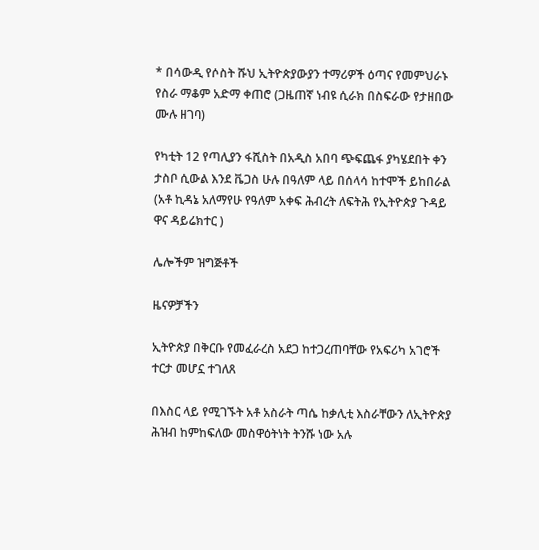* በሳውዲ የሶስት ሹህ ኢትዮጵያውያን ተማሪዎች ዕጣና የመምህራኑ የስራ ማቆም አድማ ቀጠሮ (ጋዜጠኛ ነብዩ ሲራክ በስፍራው የታዘበው ሙሉ ዘገባ)

የካቲት 12 የጣሊያን ፋሺስት በአዲስ አበባ ጭፍጨፋ ያካሄደበት ቀን ታስቦ ሲውል እንደ ቬጋስ ሁሉ በዓለም ላይ በሰላሳ ከተሞች ይከበራል (አቶ ኪዳኔ አለማየሁ የዓለም አቀፍ ሕብረት ለፍትሕ የኢትዮጵያ ጉዳይ ዋና ዳይሬክተር )

ሌሎችም ዝግጅቶች

ዜናዎቻችን

ኢትዮጵያ በቅርቡ የመፈራረስ አደጋ ከተጋረጠባቸው የአፍሪካ አገሮች ተርታ መሆኗ ተገለጸ

በእስር ላይ የሚገኙት አቶ አስራት ጣሴ ከቃሊቲ እስራቸውን ለኢትዮጵያ ሕዝብ ከምከፍለው መስዋዕትነት ትንሹ ነው አሉ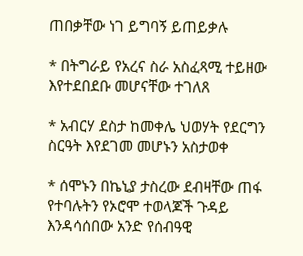ጠበቃቸው ነገ ይግባኝ ይጠይቃሉ

* በትግራይ የአረና ስራ አስፈጻሚ ተይዘው እየተደበደቡ መሆናቸው ተገለጸ

* አብርሃ ደስታ ከመቀሌ ህወሃት የደርግን ስርዓት እየደገመ መሆኑን አስታወቀ

* ሰሞኑን በኬኒያ ታስረው ደብዛቸው ጠፋ የተባሉትን የኦሮሞ ተወላጆች ጉዳይ እንዳሳሰበው አንድ የሰብዓዊ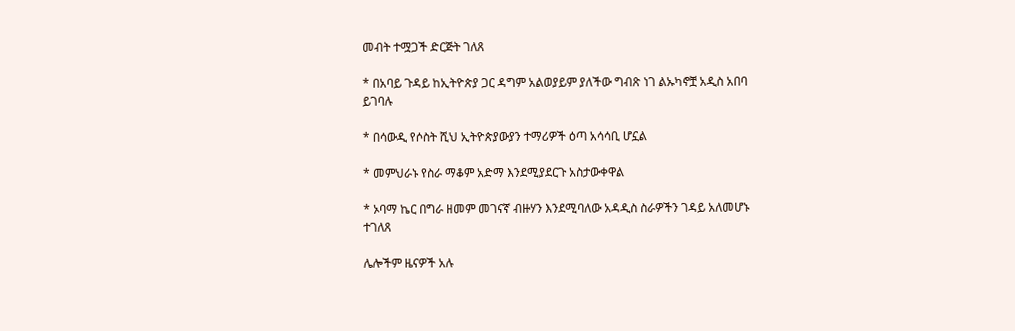መብት ተሟጋች ድርጅት ገለጸ

* በአባይ ጉዳይ ከኢትዮጵያ ጋር ዳግም አልወያይም ያለችው ግብጽ ነገ ልኡካኖቿ አዲስ አበባ ይገባሉ

* በሳውዲ የሶስት ሺህ ኢትዮጵያውያን ተማሪዎች ዕጣ አሳሳቢ ሆኗል

* መምህራኑ የስራ ማቆም አድማ እንደሚያደርጉ አስታውቀዋል

* ኦባማ ኬር በግራ ዘመም መገናኛ ብዙሃን እንደሚባለው አዳዲስ ስራዎችን ገዳይ አለመሆኑ ተገለጸ

ሌሎችም ዜናዎች አሉ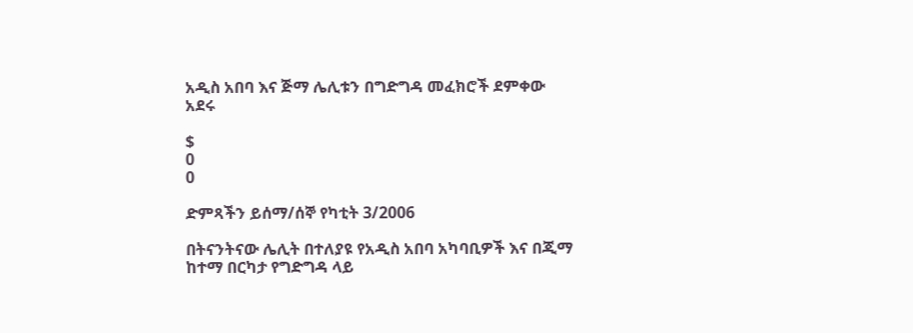አዲስ አበባ እና ጅማ ሌሊቱን በግድግዳ መፈክሮች ደምቀው አደሩ

$
0
0

ድምጻችን ይሰማ/ሰኞ የካቲት 3/2006

በትናንትናው ሌሊት በተለያዩ የአዲስ አበባ አካባቢዎች እና በጂማ ከተማ በርካታ የግድግዳ ላይ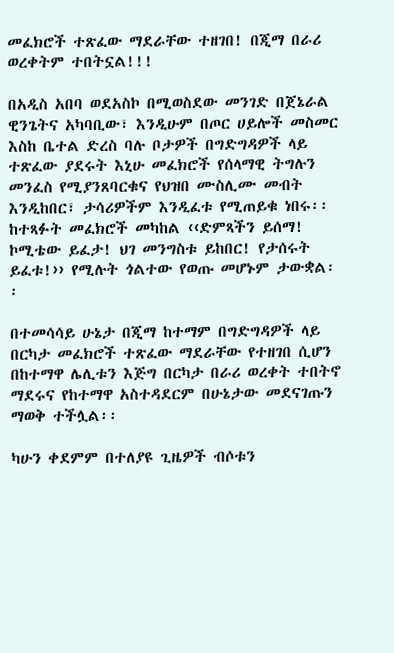መፈክሮች ተጽፈው ማደራቸው ተዘገበ! በጂማ በራሪ ወረቀትም ተበትኗል!!!

በአዲስ አበባ ወደአስኮ በሚወስደው መንገድ በጀኔራል ዊንጌትና አካባቢው፣ እንዲሁም በጦር ሀይሎች መስመር እስከ ቤተል ድረስ ባሉ ቦታዎች በግድግዳዎች ላይ ተጽፈው ያደሩት እኒሁ መፈክሮች የሰላማዊ ትግሉን መንፈስ የሚያንጸባርቁና የህዝበ ሙስሊሙ መብት እንዲከበር፣ ታሳሪዎችም እንዲፈቱ የሚጠይቁ ነበሩ፡፡ ከተጻፉት መፈክሮች መካከል ‹‹ድምጻችን ይሰማ! ኮሚቴው ይፈታ! ህገ መንግስቱ ይከበር! የታሰሩት ይፈቱ!›› የሚሉት ጎልተው የወጡ መሆኑም ታውቋል፡፡

በተመሳሳይ ሁኔታ በጂማ ከተማም በግድግዳዎች ላይ በርካታ መፈክሮች ተጽፈው ማደራቸው የተዘገበ ሲሆን በከተማዋ ሌሊቱን እጅግ በርካታ በራሪ ወረቀት ተበትኖ ማደሩና የከተማዋ አስተዳደርም በሁኔታው መደናገጡን ማወቅ ተችሏል፡፡

ካሁን ቀደምም በተለያዩ ጊዜዎች ብሶቱን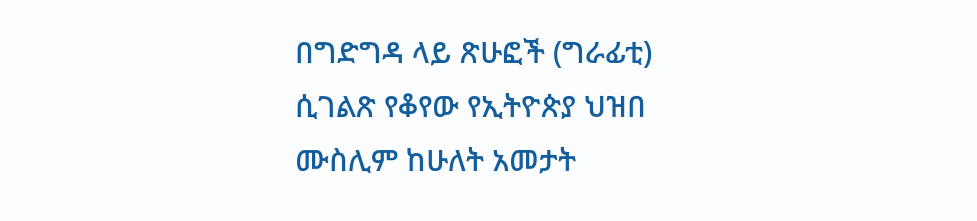በግድግዳ ላይ ጽሁፎች (ግራፊቲ) ሲገልጽ የቆየው የኢትዮጵያ ህዝበ ሙስሊም ከሁለት አመታት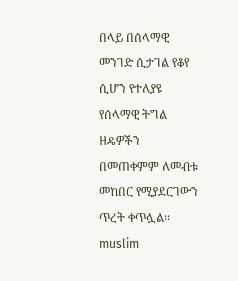በላይ በሰላማዊ መንገድ ሲታገል የቆየ ሲሆን የተለያዩ የሰላማዊ ትግል ዘዴዎችን በመጠቀምም ለመብቱ መከበር የሚያደርገውን ጥረት ቀጥሏል፡፡
muslim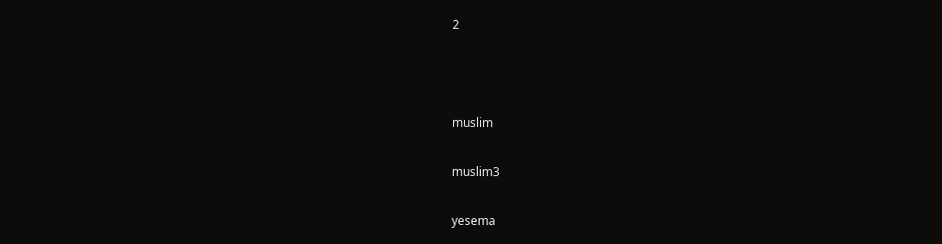2



muslim

muslim3

yesema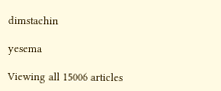dimstachin

yesema

Viewing all 15006 articles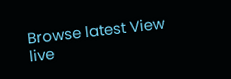Browse latest View live